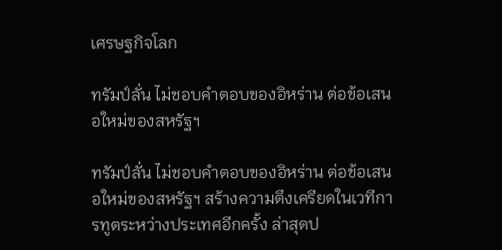เศรษฐกิจโลก

ทรัมป์ลั่น ไม่ชอบคำตอบของอิหร่าน ต่อข้อเสนอใหม่ของสหรัฐฯ

ทรัมป์ลั่น ไม่ชอบคำตอบของอิหร่าน ต่อข้อเสนอใหม่ของสหรัฐฯ สร้างความตึงเครียดในเวทีการทูตระหว่างประเทศอีกครั้ง ล่าสุดป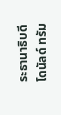ระธานาธิบดีโดนัลด์ ทรัม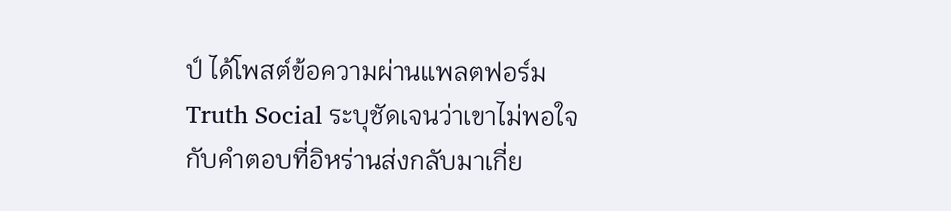ป์ ได้โพสต์ข้อความผ่านแพลตฟอร์ม Truth Social ระบุชัดเจนว่าเขาไม่พอใจกับคำตอบที่อิหร่านส่งกลับมาเกี่ย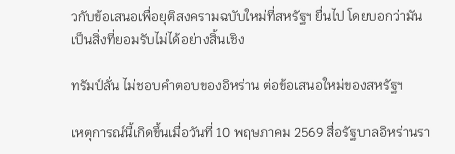วกับข้อเสนอเพื่อยุติสงครามฉบับใหม่ที่สหรัฐฯ ยื่นไป โดยบอกว่ามันเป็นสิ่งที่ยอมรับไม่ได้อย่างสิ้นเชิง

ทรัมป์ลั่น ไม่ชอบคำตอบของอิหร่าน ต่อข้อเสนอใหม่ของสหรัฐฯ

เหตุการณ์นี้เกิดขึ้นเมื่อวันที่ 10 พฤษภาคม 2569 สื่อรัฐบาลอิหร่านรา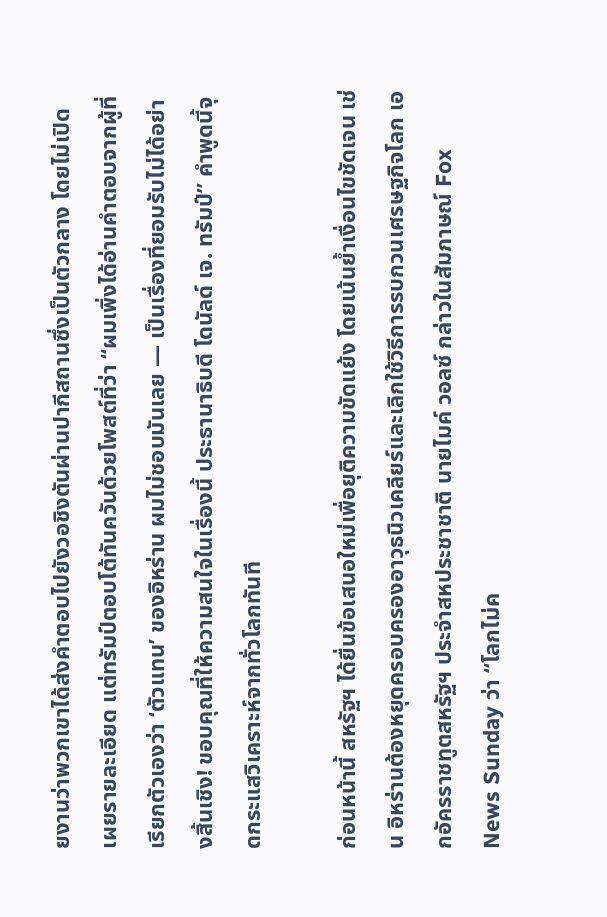ยงานว่าพวกเขาได้ส่งคำตอบไปยังวอชิงตันผ่านปากีสถานซึ่งเป็นตัวกลาง โดยไม่เปิดเผยรายละเอียด แต่ทรัมป์ตอบโต้ทันควันด้วยโพสต์ที่ว่า “ผมเพิ่งได้อ่านคำตอบจากผู้ที่เรียกตัวเองว่า ‘ตัวแทน’ ของอิหร่าน ผมไม่ชอบมันเลย — เป็นเรื่องที่ยอมรับไม่ได้อย่างสิ้นเชิง! ขอบคุณที่ให้ความสนใจในเรื่องนี้ ประธานาธิบดี โดนัลด์ เจ. ทรัมป์” คำพูดนี้จุดกระแสวิเคราะห์จากทั่วโลกทันที

ก่อนหน้านี้ สหรัฐฯ ได้ยื่นข้อเสนอใหม่เพื่อยุติความขัดแย้ง โดยเน้นย้ำเงื่อนไขชัดเจน เช่น อิหร่านต้องหยุดครอบครองอาวุธนิวเคลียร์และเลิกใช้วิธีการรบกวนเศรษฐกิจโลก เอกอัครราชทูตสหรัฐฯ ประจำสหประชาชาติ นายไมค์ วอลซ์ กล่าวในสัมภาษณ์ Fox News Sunday ว่า “โลกไม่ค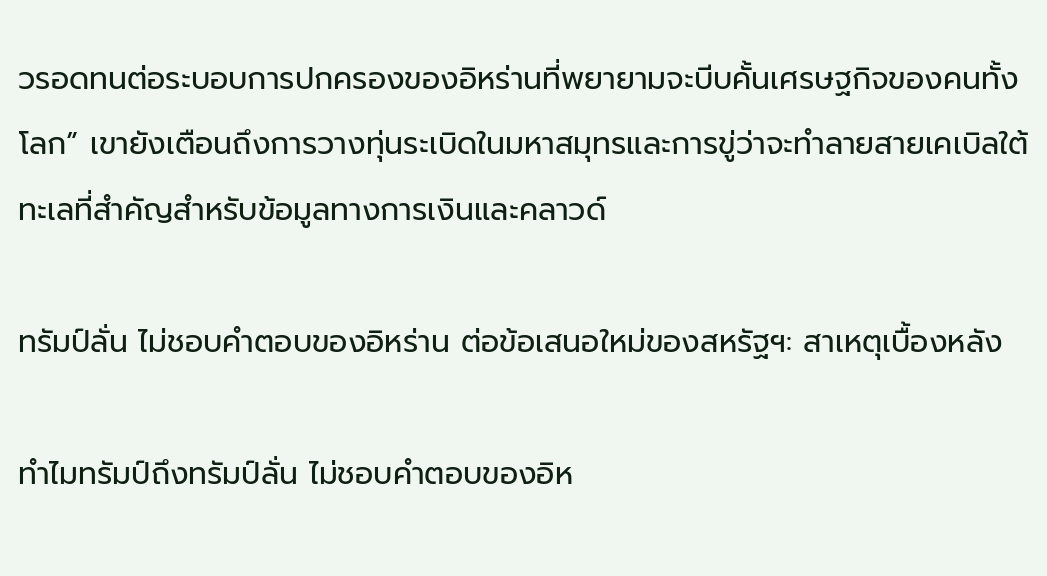วรอดทนต่อระบอบการปกครองของอิหร่านที่พยายามจะบีบคั้นเศรษฐกิจของคนทั้งโลก” เขายังเตือนถึงการวางทุ่นระเบิดในมหาสมุทรและการขู่ว่าจะทำลายสายเคเบิลใต้ทะเลที่สำคัญสำหรับข้อมูลทางการเงินและคลาวด์

ทรัมป์ลั่น ไม่ชอบคำตอบของอิหร่าน ต่อข้อเสนอใหม่ของสหรัฐฯ: สาเหตุเบื้องหลัง

ทำไมทรัมป์ถึงทรัมป์ลั่น ไม่ชอบคำตอบของอิห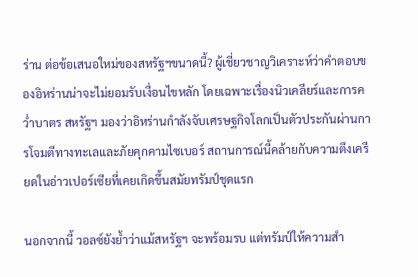ร่าน ต่อข้อเสนอใหม่ของสหรัฐฯขนาดนี้? ผู้เชี่ยวชาญวิเคราะห์ว่าคำตอบของอิหร่านน่าจะไม่ยอมรับเงื่อนไขหลัก โดยเฉพาะเรื่องนิวเคลียร์และการคว่ำบาตร สหรัฐฯ มองว่าอิหร่านกำลังจับเศรษฐกิจโลกเป็นตัวประกันผ่านการโจมตีทางทะเลและภัยคุกคามไซเบอร์ สถานการณ์นี้คล้ายกับความตึงเครียดในอ่าวเปอร์เซียที่เคยเกิดขึ้นสมัยทรัมป์ชุดแรก

นอกจากนี้ วอลซ์ยังย้ำว่าแม้สหรัฐฯ จะพร้อมรบ แต่ทรัมป์ให้ความสำ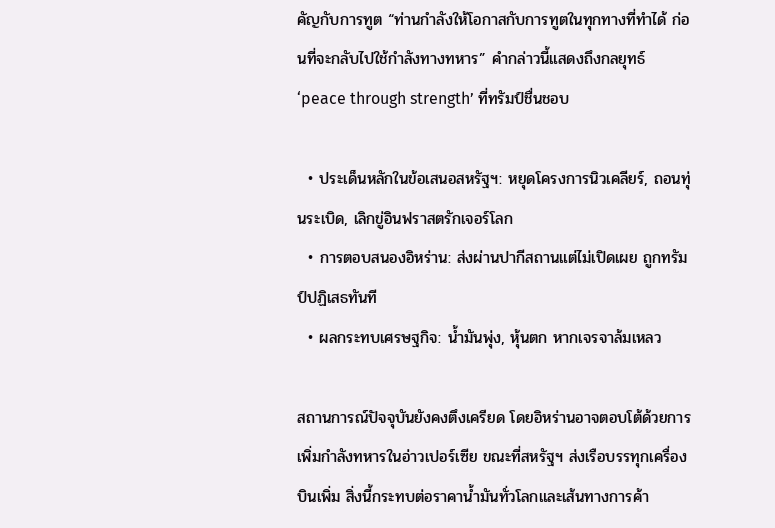คัญกับการทูต “ท่านกำลังให้โอกาสกับการทูตในทุกทางที่ทำได้ ก่อนที่จะกลับไปใช้กำลังทางทหาร” คำกล่าวนี้แสดงถึงกลยุทธ์ ‘peace through strength’ ที่ทรัมป์ชื่นชอบ

  • ประเด็นหลักในข้อเสนอสหรัฐฯ: หยุดโครงการนิวเคลียร์, ถอนทุ่นระเบิด, เลิกขู่อินฟราสตรักเจอร์โลก
  • การตอบสนองอิหร่าน: ส่งผ่านปากีสถานแต่ไม่เปิดเผย ถูกทรัมป์ปฏิเสธทันที
  • ผลกระทบเศรษฐกิจ: น้ำมันพุ่ง, หุ้นตก หากเจรจาล้มเหลว

สถานการณ์ปัจจุบันยังคงตึงเครียด โดยอิหร่านอาจตอบโต้ด้วยการเพิ่มกำลังทหารในอ่าวเปอร์เซีย ขณะที่สหรัฐฯ ส่งเรือบรรทุกเครื่องบินเพิ่ม สิ่งนี้กระทบต่อราคาน้ำมันทั่วโลกและเส้นทางการค้า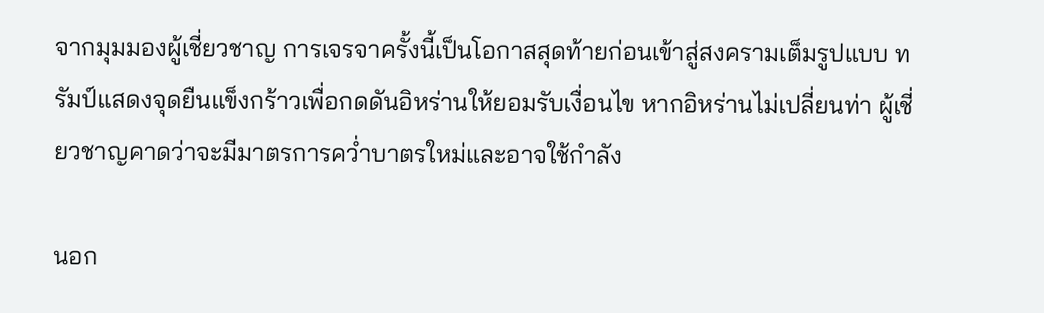จากมุมมองผู้เชี่ยวชาญ การเจรจาครั้งนี้เป็นโอกาสสุดท้ายก่อนเข้าสู่สงครามเต็มรูปแบบ ทรัมป์แสดงจุดยืนแข็งกร้าวเพื่อกดดันอิหร่านให้ยอมรับเงื่อนไข หากอิหร่านไม่เปลี่ยนท่า ผู้เชี่ยวชาญคาดว่าจะมีมาตรการคว่ำบาตรใหม่และอาจใช้กำลัง

นอก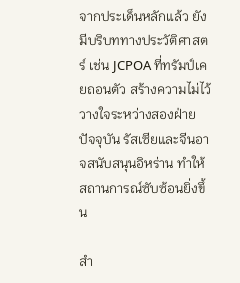จากประเด็นหลักแล้ว ยังมีบริบททางประวัติศาสตร์ เช่น JCPOA ที่ทรัมป์เคยถอนตัว สร้างความไม่ไว้วางใจระหว่างสองฝ่าย ปัจจุบัน รัสเซียและจีนอาจสนับสนุนอิหร่าน ทำให้สถานการณ์ซับซ้อนยิ่งขึ้น

สำ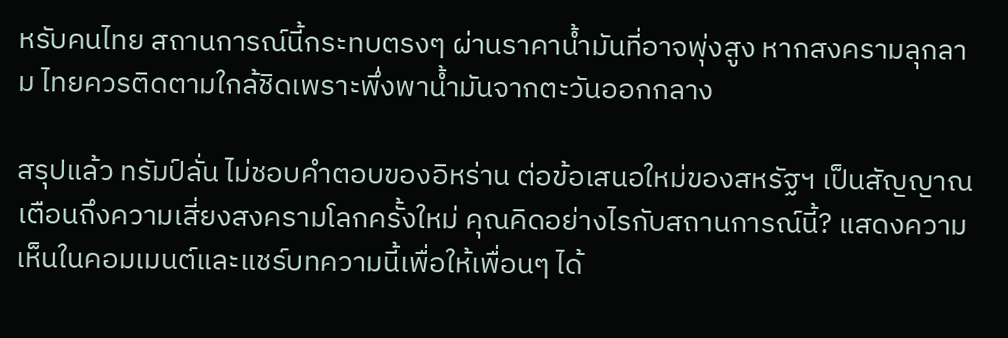หรับคนไทย สถานการณ์นี้กระทบตรงๆ ผ่านราคาน้ำมันที่อาจพุ่งสูง หากสงครามลุกลาม ไทยควรติดตามใกล้ชิดเพราะพึ่งพาน้ำมันจากตะวันออกกลาง

สรุปแล้ว ทรัมป์ลั่น ไม่ชอบคำตอบของอิหร่าน ต่อข้อเสนอใหม่ของสหรัฐฯ เป็นสัญญาณเตือนถึงความเสี่ยงสงครามโลกครั้งใหม่ คุณคิดอย่างไรกับสถานการณ์นี้? แสดงความเห็นในคอมเมนต์และแชร์บทความนี้เพื่อให้เพื่อนๆ ได้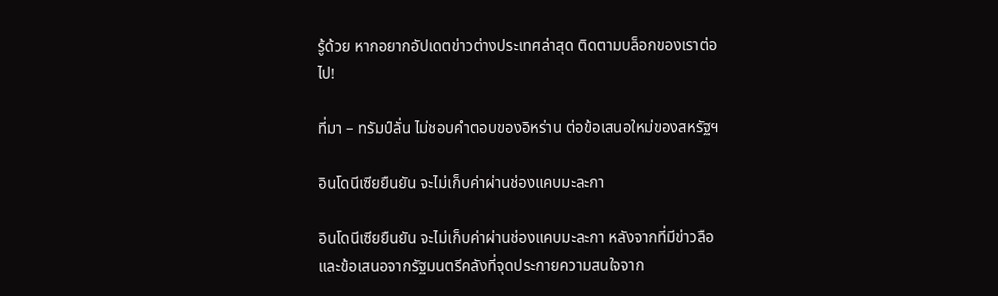รู้ด้วย หากอยากอัปเดตข่าวต่างประเทศล่าสุด ติดตามบล็อกของเราต่อไป!

ที่มา – ทรัมป์ลั่น ไม่ชอบคำตอบของอิหร่าน ต่อข้อเสนอใหม่ของสหรัฐฯ

อินโดนีเซียยืนยัน จะไม่เก็บค่าผ่านช่องแคบมะละกา

อินโดนีเซียยืนยัน จะไม่เก็บค่าผ่านช่องแคบมะละกา หลังจากที่มีข่าวลือและข้อเสนอจากรัฐมนตรีคลังที่จุดประกายความสนใจจาก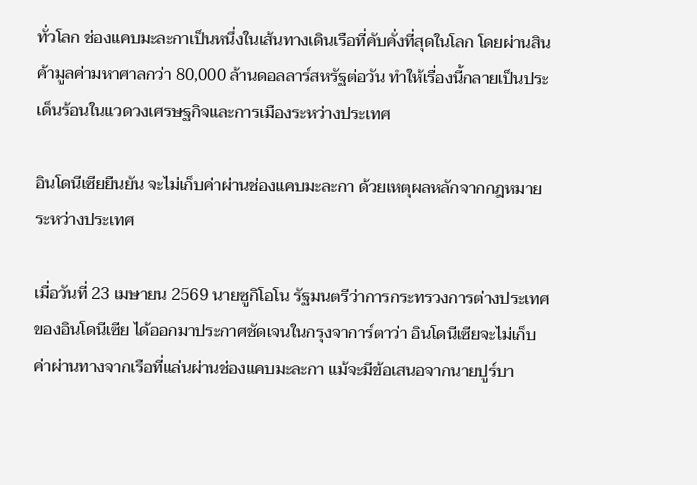ทั่วโลก ช่องแคบมะละกาเป็นหนึ่งในเส้นทางเดินเรือที่คับคั่งที่สุดในโลก โดยผ่านสินค้ามูลค่ามหาศาลกว่า 80,000 ล้านดอลลาร์สหรัฐต่อวัน ทำให้เรื่องนี้กลายเป็นประเด็นร้อนในแวดวงเศรษฐกิจและการเมืองระหว่างประเทศ

อินโดนีเซียยืนยัน จะไม่เก็บค่าผ่านช่องแคบมะละกา ด้วยเหตุผลหลักจากกฎหมายระหว่างประเทศ

เมื่อวันที่ 23 เมษายน 2569 นายซูกิโอโน รัฐมนตรีว่าการกระทรวงการต่างประเทศของอินโดนีเซีย ได้ออกมาประกาศชัดเจนในกรุงจาการ์ตาว่า อินโดนีเซียจะไม่เก็บค่าผ่านทางจากเรือที่แล่นผ่านช่องแคบมะละกา แม้จะมีข้อเสนอจากนายปูร์บา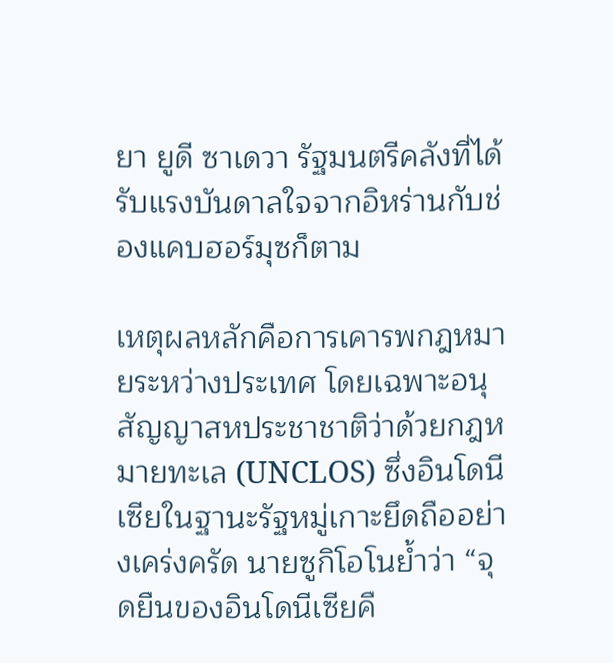ยา ยูดี ซาเดวา รัฐมนตรีคลังที่ได้รับแรงบันดาลใจจากอิหร่านกับช่องแคบฮอร์มุซก็ตาม

เหตุผลหลักคือการเคารพกฎหมายระหว่างประเทศ โดยเฉพาะอนุสัญญาสหประชาชาติว่าด้วยกฎหมายทะเล (UNCLOS) ซึ่งอินโดนีเซียในฐานะรัฐหมู่เกาะยึดถืออย่างเคร่งครัด นายซูกิโอโนย้ำว่า “จุดยืนของอินโดนีเซียคื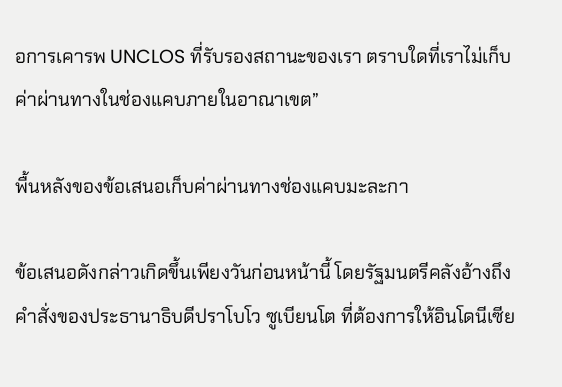อการเคารพ UNCLOS ที่รับรองสถานะของเรา ตราบใดที่เราไม่เก็บค่าผ่านทางในช่องแคบภายในอาณาเขต”

พื้นหลังของข้อเสนอเก็บค่าผ่านทางช่องแคบมะละกา

ข้อเสนอดังกล่าวเกิดขึ้นเพียงวันก่อนหน้านี้ โดยรัฐมนตรีคลังอ้างถึงคำสั่งของประธานาธิบดีปราโบโว ซูเบียนโต ที่ต้องการให้อินโดนีเซีย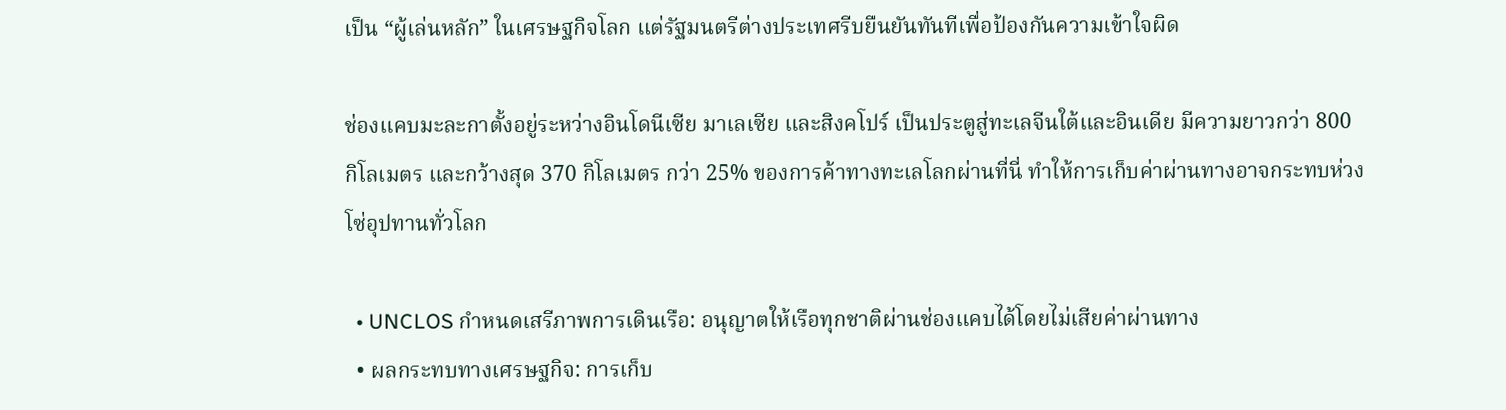เป็น “ผู้เล่นหลัก” ในเศรษฐกิจโลก แต่รัฐมนตรีต่างประเทศรีบยืนยันทันทีเพื่อป้องกันความเข้าใจผิด

ช่องแคบมะละกาตั้งอยู่ระหว่างอินโดนีเซีย มาเลเซีย และสิงคโปร์ เป็นประตูสู่ทะเลจีนใต้และอินเดีย มีความยาวกว่า 800 กิโลเมตร และกว้างสุด 370 กิโลเมตร กว่า 25% ของการค้าทางทะเลโลกผ่านที่นี่ ทำให้การเก็บค่าผ่านทางอาจกระทบห่วงโซ่อุปทานทั่วโลก

  • UNCLOS กำหนดเสรีภาพการเดินเรือ: อนุญาตให้เรือทุกชาติผ่านช่องแคบได้โดยไม่เสียค่าผ่านทาง
  • ผลกระทบทางเศรษฐกิจ: การเก็บ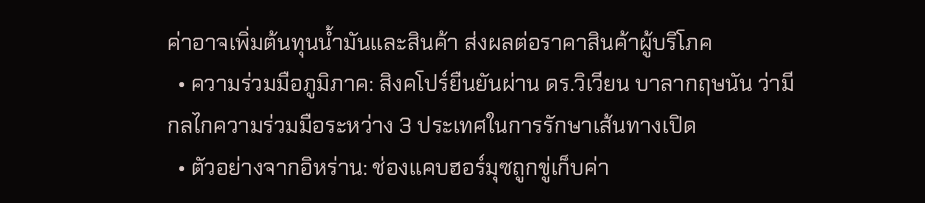ค่าอาจเพิ่มต้นทุนน้ำมันและสินค้า ส่งผลต่อราคาสินค้าผู้บริโภค
  • ความร่วมมือภูมิภาค: สิงคโปร์ยืนยันผ่าน ดร.วิเวียน บาลากฤษนัน ว่ามีกลไกความร่วมมือระหว่าง 3 ประเทศในการรักษาเส้นทางเปิด
  • ตัวอย่างจากอิหร่าน: ช่องแคบฮอร์มุซถูกขู่เก็บค่า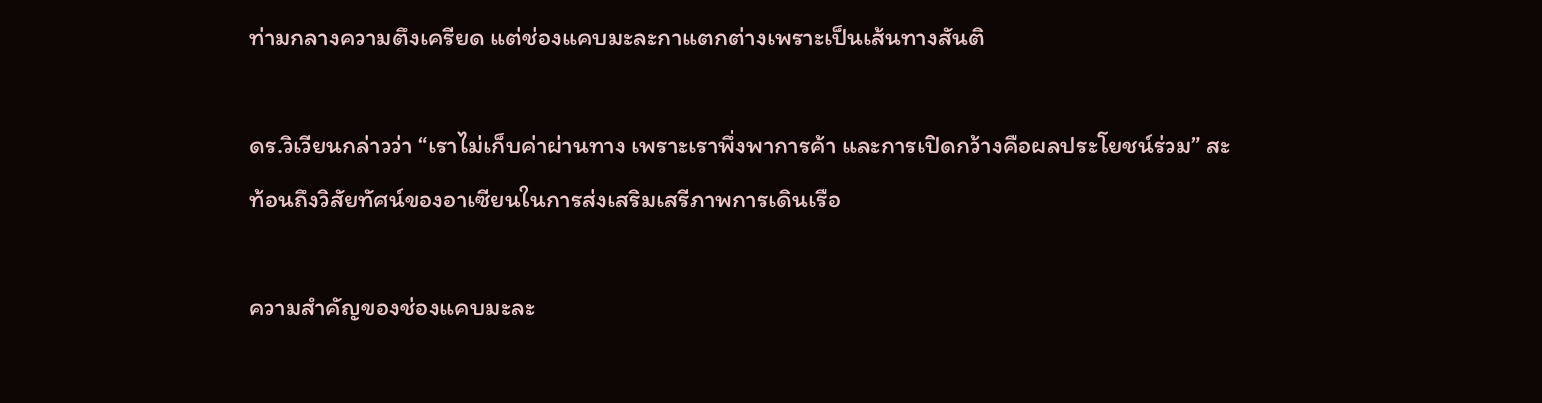ท่ามกลางความตึงเครียด แต่ช่องแคบมะละกาแตกต่างเพราะเป็นเส้นทางสันติ

ดร.วิเวียนกล่าวว่า “เราไม่เก็บค่าผ่านทาง เพราะเราพึ่งพาการค้า และการเปิดกว้างคือผลประโยชน์ร่วม” สะท้อนถึงวิสัยทัศน์ของอาเซียนในการส่งเสริมเสรีภาพการเดินเรือ

ความสำคัญของช่องแคบมะละ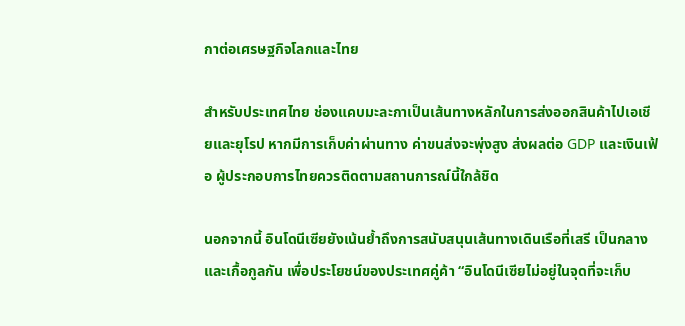กาต่อเศรษฐกิจโลกและไทย

สำหรับประเทศไทย ช่องแคบมะละกาเป็นเส้นทางหลักในการส่งออกสินค้าไปเอเชียและยุโรป หากมีการเก็บค่าผ่านทาง ค่าขนส่งจะพุ่งสูง ส่งผลต่อ GDP และเงินเฟ้อ ผู้ประกอบการไทยควรติดตามสถานการณ์นี้ใกล้ชิด

นอกจากนี้ อินโดนีเซียยังเน้นย้ำถึงการสนับสนุนเส้นทางเดินเรือที่เสรี เป็นกลาง และเกื้อกูลกัน เพื่อประโยชน์ของประเทศคู่ค้า “อินโดนีเซียไม่อยู่ในจุดที่จะเก็บ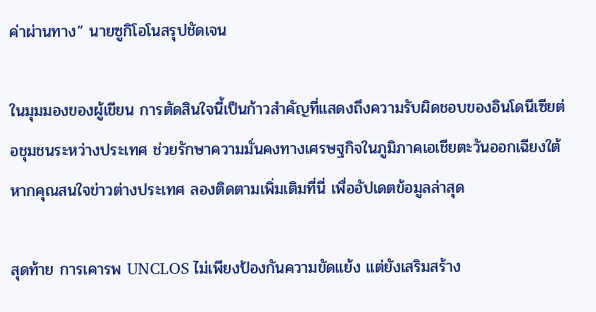ค่าผ่านทาง” นายซูกิโอโนสรุปชัดเจน

ในมุมมองของผู้เขียน การตัดสินใจนี้เป็นก้าวสำคัญที่แสดงถึงความรับผิดชอบของอินโดนีเซียต่อชุมชนระหว่างประเทศ ช่วยรักษาความมั่นคงทางเศรษฐกิจในภูมิภาคเอเชียตะวันออกเฉียงใต้ หากคุณสนใจข่าวต่างประเทศ ลองติดตามเพิ่มเติมที่นี่ เพื่ออัปเดตข้อมูลล่าสุด

สุดท้าย การเคารพ UNCLOS ไม่เพียงป้องกันความขัดแย้ง แต่ยังเสริมสร้าง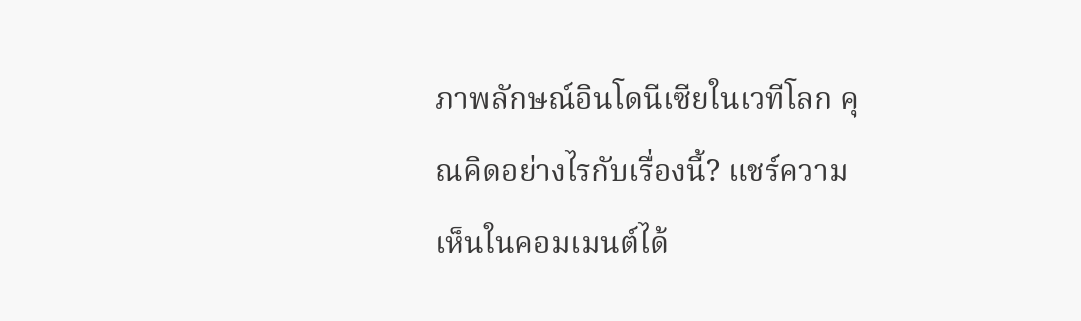ภาพลักษณ์อินโดนีเซียในเวทีโลก คุณคิดอย่างไรกับเรื่องนี้? แชร์ความเห็นในคอมเมนต์ได้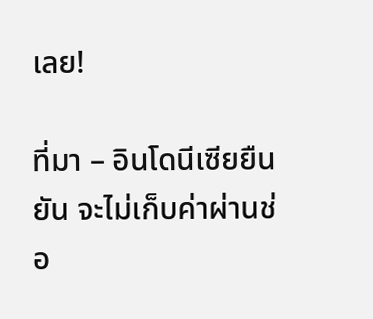เลย!

ที่มา – อินโดนีเซียยืนยัน จะไม่เก็บค่าผ่านช่อ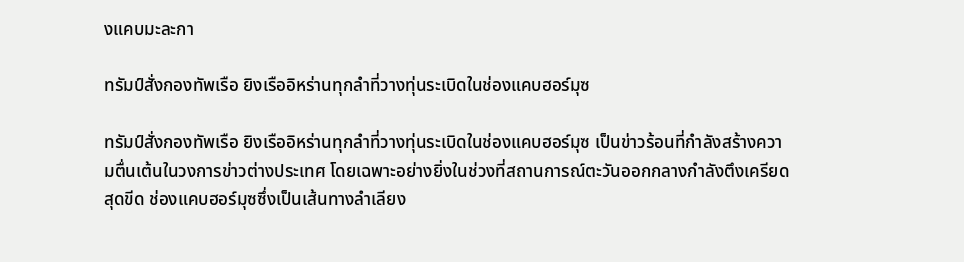งแคบมะละกา

ทรัมป์สั่งกองทัพเรือ ยิงเรืออิหร่านทุกลำที่วางทุ่นระเบิดในช่องแคบฮอร์มุซ

ทรัมป์สั่งกองทัพเรือ ยิงเรืออิหร่านทุกลำที่วางทุ่นระเบิดในช่องแคบฮอร์มุซ เป็นข่าวร้อนที่กำลังสร้างความตื่นเต้นในวงการข่าวต่างประเทศ โดยเฉพาะอย่างยิ่งในช่วงที่สถานการณ์ตะวันออกกลางกำลังตึงเครียดสุดขีด ช่องแคบฮอร์มุซซึ่งเป็นเส้นทางลำเลียง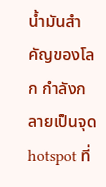น้ำมันสำคัญของโลก กำลังกลายเป็นจุด hotspot ที่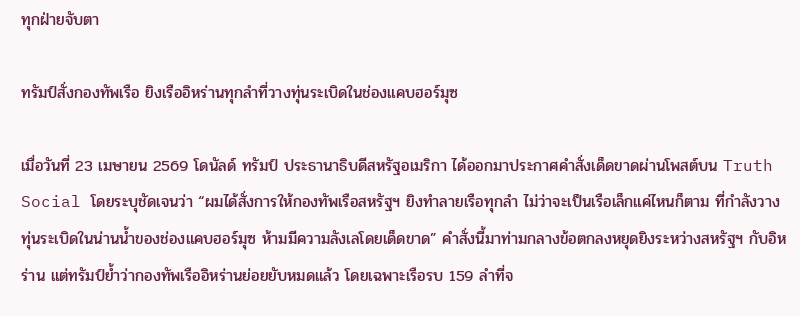ทุกฝ่ายจับตา

ทรัมป์สั่งกองทัพเรือ ยิงเรืออิหร่านทุกลำที่วางทุ่นระเบิดในช่องแคบฮอร์มุซ

เมื่อวันที่ 23 เมษายน 2569 โดนัลด์ ทรัมป์ ประธานาธิบดีสหรัฐอเมริกา ได้ออกมาประกาศคำสั่งเด็ดขาดผ่านโพสต์บน Truth Social โดยระบุชัดเจนว่า “ผมได้สั่งการให้กองทัพเรือสหรัฐฯ ยิงทำลายเรือทุกลำ ไม่ว่าจะเป็นเรือเล็กแค่ไหนก็ตาม ที่กำลังวางทุ่นระเบิดในน่านน้ำของช่องแคบฮอร์มุซ ห้ามมีความลังเลโดยเด็ดขาด” คำสั่งนี้มาท่ามกลางข้อตกลงหยุดยิงระหว่างสหรัฐฯ กับอิหร่าน แต่ทรัมป์ย้ำว่ากองทัพเรืออิหร่านย่อยยับหมดแล้ว โดยเฉพาะเรือรบ 159 ลำที่จ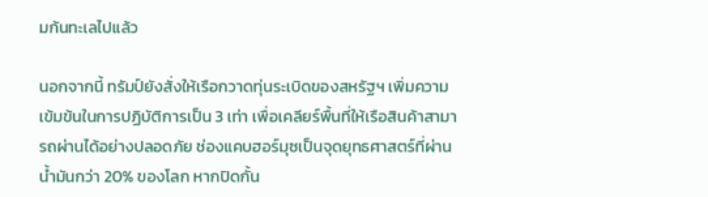มก้นทะเลไปแล้ว

นอกจากนี้ ทรัมป์ยังสั่งให้เรือกวาดทุ่นระเบิดของสหรัฐฯ เพิ่มความเข้มข้นในการปฏิบัติการเป็น 3 เท่า เพื่อเคลียร์พื้นที่ให้เรือสินค้าสามารถผ่านได้อย่างปลอดภัย ช่องแคบฮอร์มุซเป็นจุดยุทธศาสตร์ที่ผ่านน้ำมันกว่า 20% ของโลก หากปิดกั้น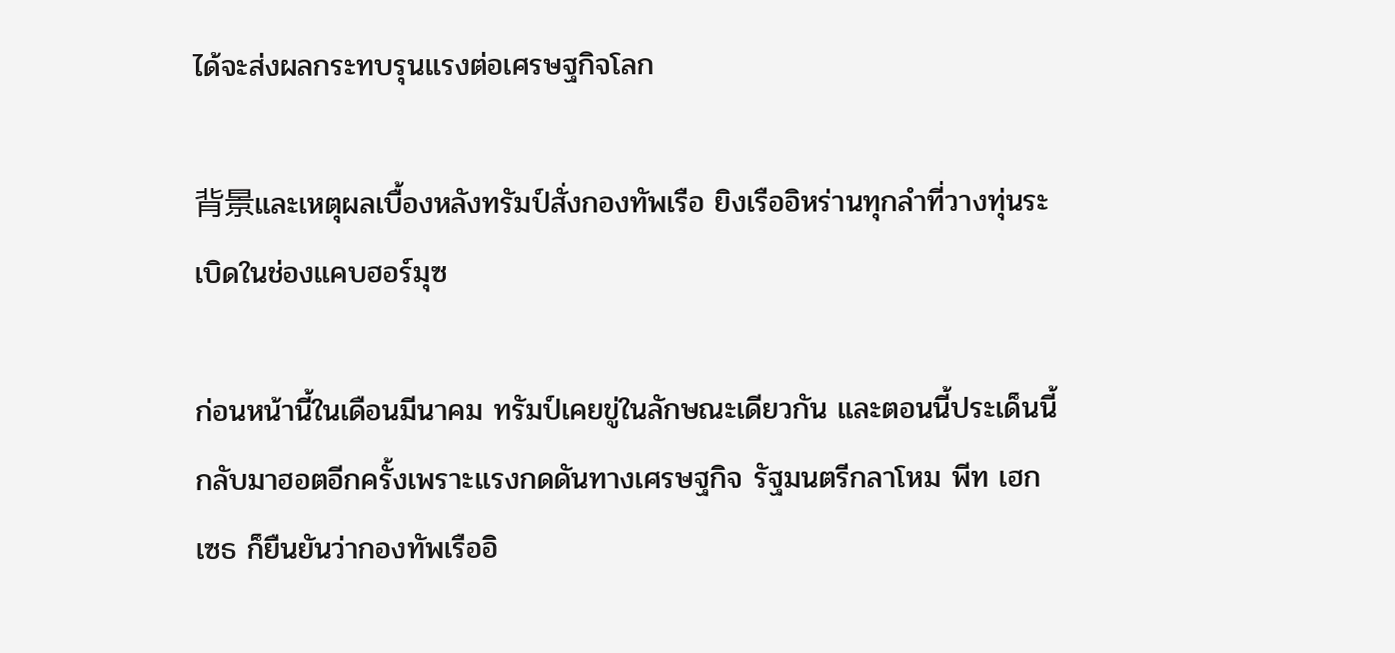ได้จะส่งผลกระทบรุนแรงต่อเศรษฐกิจโลก

背景และเหตุผลเบื้องหลังทรัมป์สั่งกองทัพเรือ ยิงเรืออิหร่านทุกลำที่วางทุ่นระเบิดในช่องแคบฮอร์มุซ

ก่อนหน้านี้ในเดือนมีนาคม ทรัมป์เคยขู่ในลักษณะเดียวกัน และตอนนี้ประเด็นนี้กลับมาฮอตอีกครั้งเพราะแรงกดดันทางเศรษฐกิจ รัฐมนตรีกลาโหม พีท เฮกเซธ ก็ยืนยันว่ากองทัพเรืออิ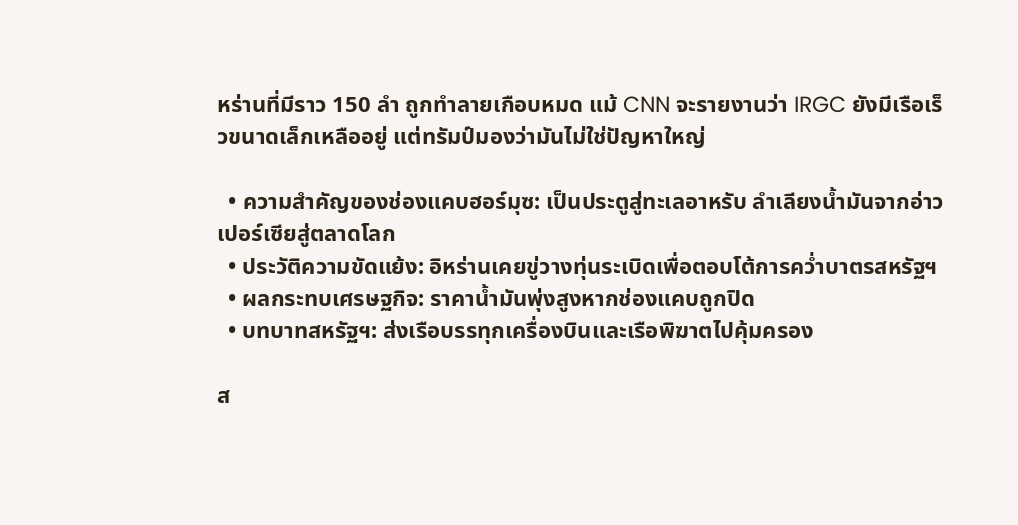หร่านที่มีราว 150 ลำ ถูกทำลายเกือบหมด แม้ CNN จะรายงานว่า IRGC ยังมีเรือเร็วขนาดเล็กเหลืออยู่ แต่ทรัมป์มองว่ามันไม่ใช่ปัญหาใหญ่

  • ความสำคัญของช่องแคบฮอร์มุซ: เป็นประตูสู่ทะเลอาหรับ ลำเลียงน้ำมันจากอ่าวเปอร์เซียสู่ตลาดโลก
  • ประวัติความขัดแย้ง: อิหร่านเคยขู่วางทุ่นระเบิดเพื่อตอบโต้การคว่ำบาตรสหรัฐฯ
  • ผลกระทบเศรษฐกิจ: ราคาน้ำมันพุ่งสูงหากช่องแคบถูกปิด
  • บทบาทสหรัฐฯ: ส่งเรือบรรทุกเครื่องบินและเรือพิฆาตไปคุ้มครอง

ส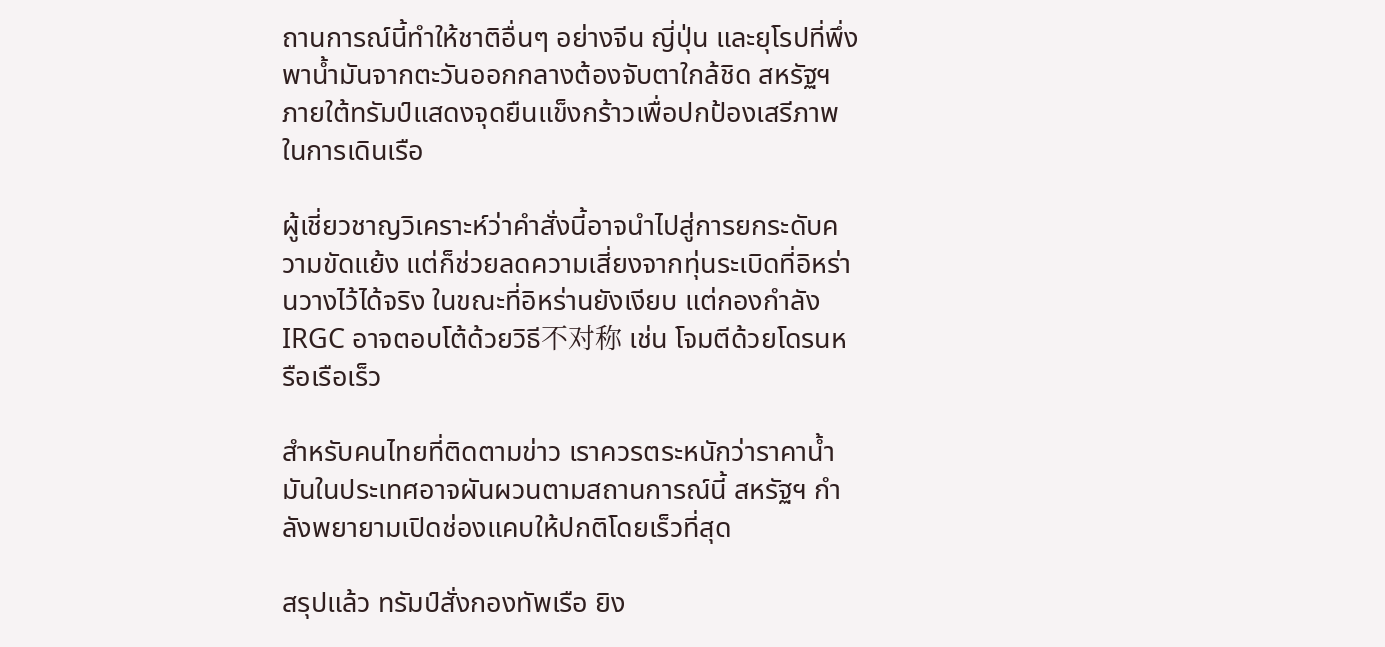ถานการณ์นี้ทำให้ชาติอื่นๆ อย่างจีน ญี่ปุ่น และยุโรปที่พึ่งพาน้ำมันจากตะวันออกกลางต้องจับตาใกล้ชิด สหรัฐฯ ภายใต้ทรัมป์แสดงจุดยืนแข็งกร้าวเพื่อปกป้องเสรีภาพในการเดินเรือ

ผู้เชี่ยวชาญวิเคราะห์ว่าคำสั่งนี้อาจนำไปสู่การยกระดับความขัดแย้ง แต่ก็ช่วยลดความเสี่ยงจากทุ่นระเบิดที่อิหร่านวางไว้ได้จริง ในขณะที่อิหร่านยังเงียบ แต่กองกำลัง IRGC อาจตอบโต้ด้วยวิธี不对称 เช่น โจมตีด้วยโดรนหรือเรือเร็ว

สำหรับคนไทยที่ติดตามข่าว เราควรตระหนักว่าราคาน้ำมันในประเทศอาจผันผวนตามสถานการณ์นี้ สหรัฐฯ กำลังพยายามเปิดช่องแคบให้ปกติโดยเร็วที่สุด

สรุปแล้ว ทรัมป์สั่งกองทัพเรือ ยิง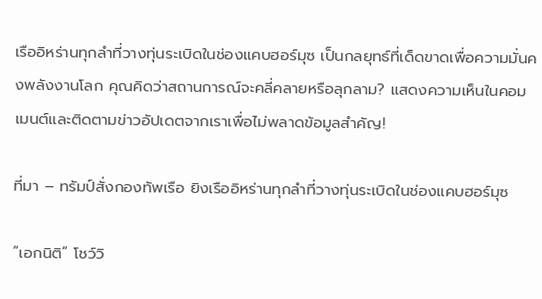เรืออิหร่านทุกลำที่วางทุ่นระเบิดในช่องแคบฮอร์มุซ เป็นกลยุทธ์ที่เด็ดขาดเพื่อความมั่นคงพลังงานโลก คุณคิดว่าสถานการณ์จะคลี่คลายหรือลุกลาม? แสดงความเห็นในคอมเมนต์และติดตามข่าวอัปเดตจากเราเพื่อไม่พลาดข้อมูลสำคัญ!

ที่มา – ทรัมป์สั่งกองทัพเรือ ยิงเรืออิหร่านทุกลำที่วางทุ่นระเบิดในช่องแคบฮอร์มุซ

“เอกนิติ” โชว์วิ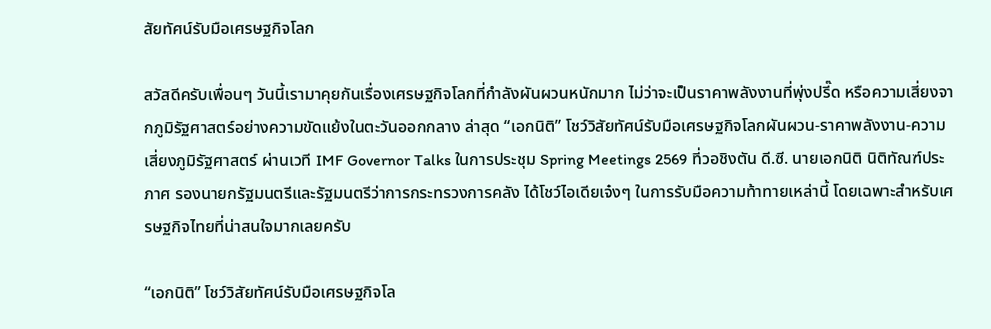สัยทัศน์รับมือเศรษฐกิจโลก

สวัสดีครับเพื่อนๆ วันนี้เรามาคุยกันเรื่องเศรษฐกิจโลกที่กำลังผันผวนหนักมาก ไม่ว่าจะเป็นราคาพลังงานที่พุ่งปรี๊ด หรือความเสี่ยงจากภูมิรัฐศาสตร์อย่างความขัดแย้งในตะวันออกกลาง ล่าสุด “เอกนิติ” โชว์วิสัยทัศน์รับมือเศรษฐกิจโลกผันผวน-ราคาพลังงาน-ความเสี่ยงภูมิรัฐศาสตร์ ผ่านเวที IMF Governor Talks ในการประชุม Spring Meetings 2569 ที่วอชิงตัน ดี.ซี. นายเอกนิติ นิติทัณฑ์ประภาศ รองนายกรัฐมนตรีและรัฐมนตรีว่าการกระทรวงการคลัง ได้โชว์ไอเดียเจ๋งๆ ในการรับมือความท้าทายเหล่านี้ โดยเฉพาะสำหรับเศรษฐกิจไทยที่น่าสนใจมากเลยครับ

“เอกนิติ” โชว์วิสัยทัศน์รับมือเศรษฐกิจโล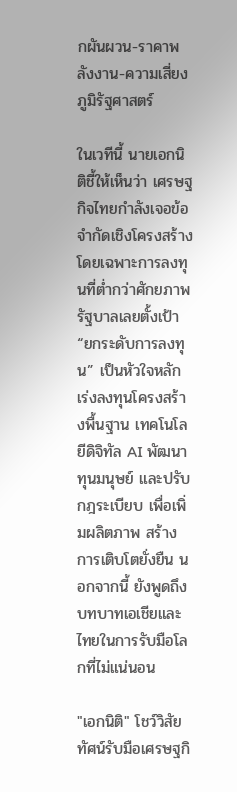กผันผวน-ราคาพลังงาน-ความเสี่ยงภูมิรัฐศาสตร์

ในเวทีนี้ นายเอกนิติชี้ให้เห็นว่า เศรษฐกิจไทยกำลังเจอข้อจำกัดเชิงโครงสร้าง โดยเฉพาะการลงทุนที่ต่ำกว่าศักยภาพ รัฐบาลเลยตั้งเป้า “ยกระดับการลงทุน” เป็นหัวใจหลัก เร่งลงทุนโครงสร้างพื้นฐาน เทคโนโลยีดิจิทัล AI พัฒนาทุนมนุษย์ และปรับกฎระเบียบ เพื่อเพิ่มผลิตภาพ สร้างการเติบโตยั่งยืน นอกจากนี้ ยังพูดถึงบทบาทเอเชียและไทยในการรับมือโลกที่ไม่แน่นอน

"เอกนิติ" โชว์วิสัยทัศน์รับมือเศรษฐกิ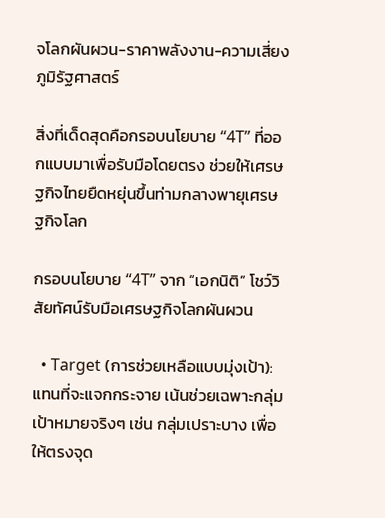จโลกผันผวน-ราคาพลังงาน-ความเสี่ยงภูมิรัฐศาสตร์

สิ่งที่เด็ดสุดคือกรอบนโยบาย “4T” ที่ออกแบบมาเพื่อรับมือโดยตรง ช่วยให้เศรษฐกิจไทยยืดหยุ่นขึ้นท่ามกลางพายุเศรษฐกิจโลก

กรอบนโยบาย “4T” จาก “เอกนิติ” โชว์วิสัยทัศน์รับมือเศรษฐกิจโลกผันผวน

  • Target (การช่วยเหลือแบบมุ่งเป้า): แทนที่จะแจกกระจาย เน้นช่วยเฉพาะกลุ่มเป้าหมายจริงๆ เช่น กลุ่มเปราะบาง เพื่อให้ตรงจุด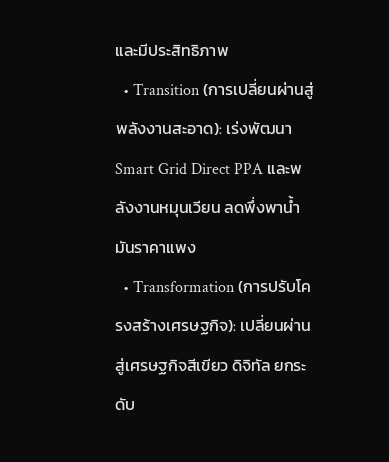และมีประสิทธิภาพ
  • Transition (การเปลี่ยนผ่านสู่พลังงานสะอาด): เร่งพัฒนา Smart Grid Direct PPA และพลังงานหมุนเวียน ลดพึ่งพาน้ำมันราคาแพง
  • Transformation (การปรับโครงสร้างเศรษฐกิจ): เปลี่ยนผ่านสู่เศรษฐกิจสีเขียว ดิจิทัล ยกระดับ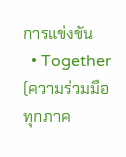การแข่งขัน
  • Together (ความร่วมมือทุกภาค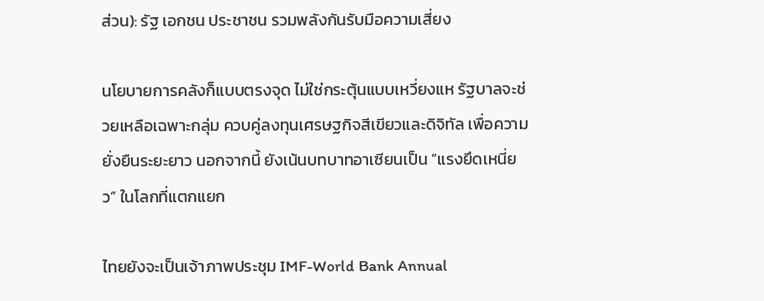ส่วน): รัฐ เอกชน ประชาชน รวมพลังกันรับมือความเสี่ยง

นโยบายการคลังก็แบบตรงจุด ไม่ใช่กระตุ้นแบบเหวี่ยงแห รัฐบาลจะช่วยเหลือเฉพาะกลุ่ม ควบคู่ลงทุนเศรษฐกิจสีเขียวและดิจิทัล เพื่อความยั่งยืนระยะยาว นอกจากนี้ ยังเน้นบทบาทอาเซียนเป็น “แรงยึดเหนี่ยว” ในโลกที่แตกแยก

ไทยยังจะเป็นเจ้าภาพประชุม IMF-World Bank Annual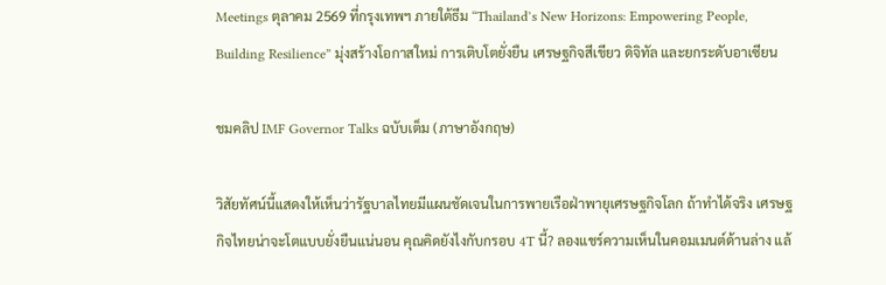Meetings ตุลาคม 2569 ที่กรุงเทพฯ ภายใต้ธีม “Thailand’s New Horizons: Empowering People, Building Resilience” มุ่งสร้างโอกาสใหม่ การเติบโตยั่งยืน เศรษฐกิจสีเขียว ดิจิทัล และยกระดับอาเซียน

ชมคลิป IMF Governor Talks ฉบับเต็ม (ภาษาอังกฤษ)

วิสัยทัศน์นี้แสดงให้เห็นว่ารัฐบาลไทยมีแผนชัดเจนในการพายเรือฝ่าพายุเศรษฐกิจโลก ถ้าทำได้จริง เศรษฐกิจไทยน่าจะโตแบบยั่งยืนแน่นอน คุณคิดยังไงกับกรอบ 4T นี้? ลองแชร์ความเห็นในคอมเมนต์ด้านล่าง แล้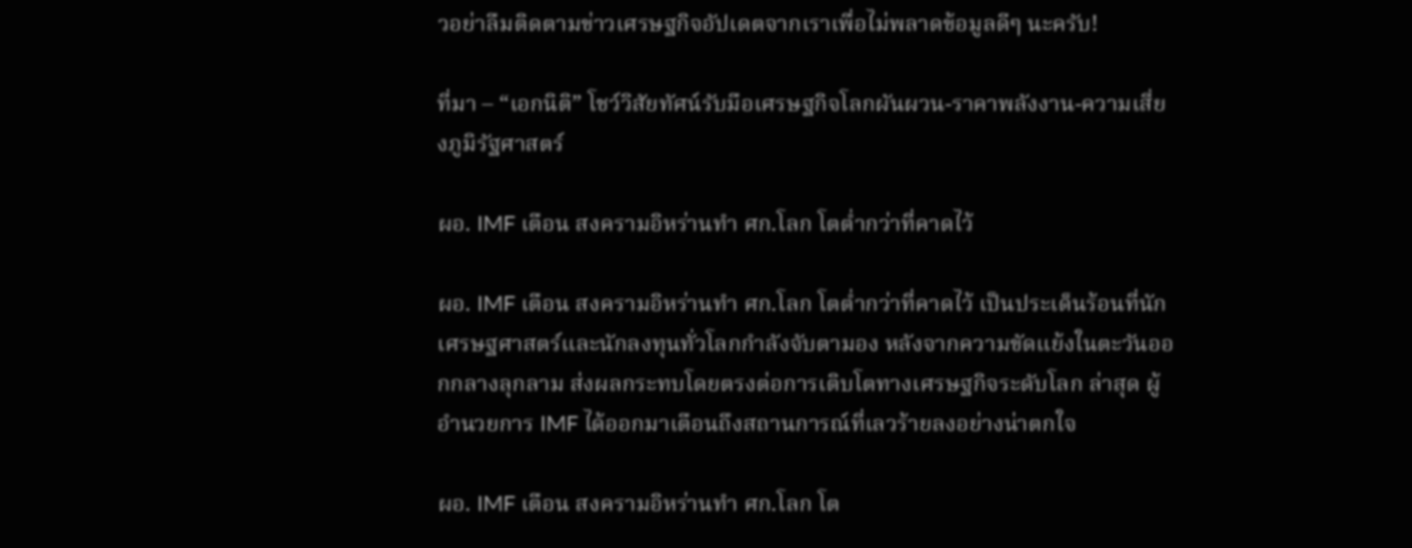วอย่าลืมติดตามข่าวเศรษฐกิจอัปเดตจากเราเพื่อไม่พลาดข้อมูลดีๆ นะครับ!

ที่มา – “เอกนิติ” โชว์วิสัยทัศน์รับมือเศรษฐกิจโลกผันผวน-ราคาพลังงาน-ความเสี่ยงภูมิรัฐศาสตร์

ผอ. IMF เตือน สงครามอิหร่านทำ ศก.โลก โตต่ำกว่าที่คาดไว้

ผอ. IMF เตือน สงครามอิหร่านทำ ศก.โลก โตต่ำกว่าที่คาดไว้ เป็นประเด็นร้อนที่นักเศรษฐศาสตร์และนักลงทุนทั่วโลกกำลังจับตามอง หลังจากความขัดแย้งในตะวันออกกลางลุกลาม ส่งผลกระทบโดยตรงต่อการเติบโตทางเศรษฐกิจระดับโลก ล่าสุด ผู้อำนวยการ IMF ได้ออกมาเตือนถึงสถานการณ์ที่เลวร้ายลงอย่างน่าตกใจ

ผอ. IMF เตือน สงครามอิหร่านทำ ศก.โลก โต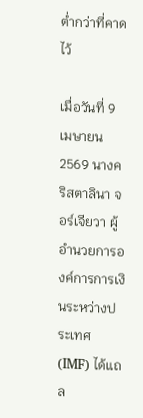ต่ำกว่าที่คาดไว้

เมื่อวันที่ 9 เมษายน 2569 นางคริสตาลินา จอร์เจียวา ผู้อำนวยการองค์การการเงินระหว่างประเทศ (IMF) ได้แถล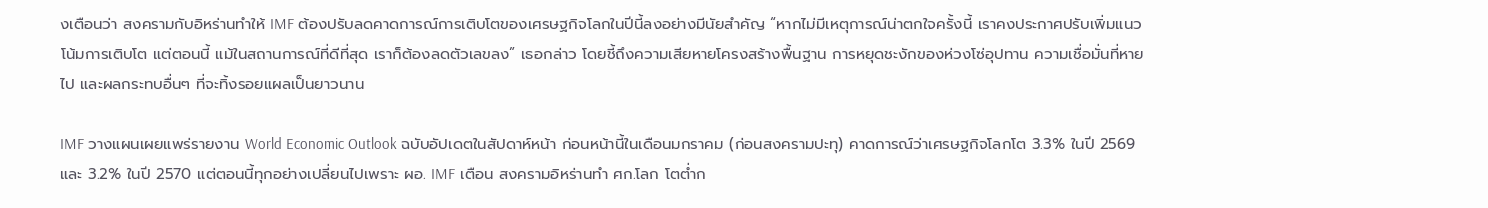งเตือนว่า สงครามกับอิหร่านทำให้ IMF ต้องปรับลดคาดการณ์การเติบโตของเศรษฐกิจโลกในปีนี้ลงอย่างมีนัยสำคัญ “หากไม่มีเหตุการณ์น่าตกใจครั้งนี้ เราคงประกาศปรับเพิ่มแนวโน้มการเติบโต แต่ตอนนี้ แม้ในสถานการณ์ที่ดีที่สุด เราก็ต้องลดตัวเลขลง” เธอกล่าว โดยชี้ถึงความเสียหายโครงสร้างพื้นฐาน การหยุดชะงักของห่วงโซ่อุปทาน ความเชื่อมั่นที่หายไป และผลกระทบอื่นๆ ที่จะทิ้งรอยแผลเป็นยาวนาน

IMF วางแผนเผยแพร่รายงาน World Economic Outlook ฉบับอัปเดตในสัปดาห์หน้า ก่อนหน้านี้ในเดือนมกราคม (ก่อนสงครามปะทุ) คาดการณ์ว่าเศรษฐกิจโลกโต 3.3% ในปี 2569 และ 3.2% ในปี 2570 แต่ตอนนี้ทุกอย่างเปลี่ยนไปเพราะ ผอ. IMF เตือน สงครามอิหร่านทำ ศก.โลก โตต่ำก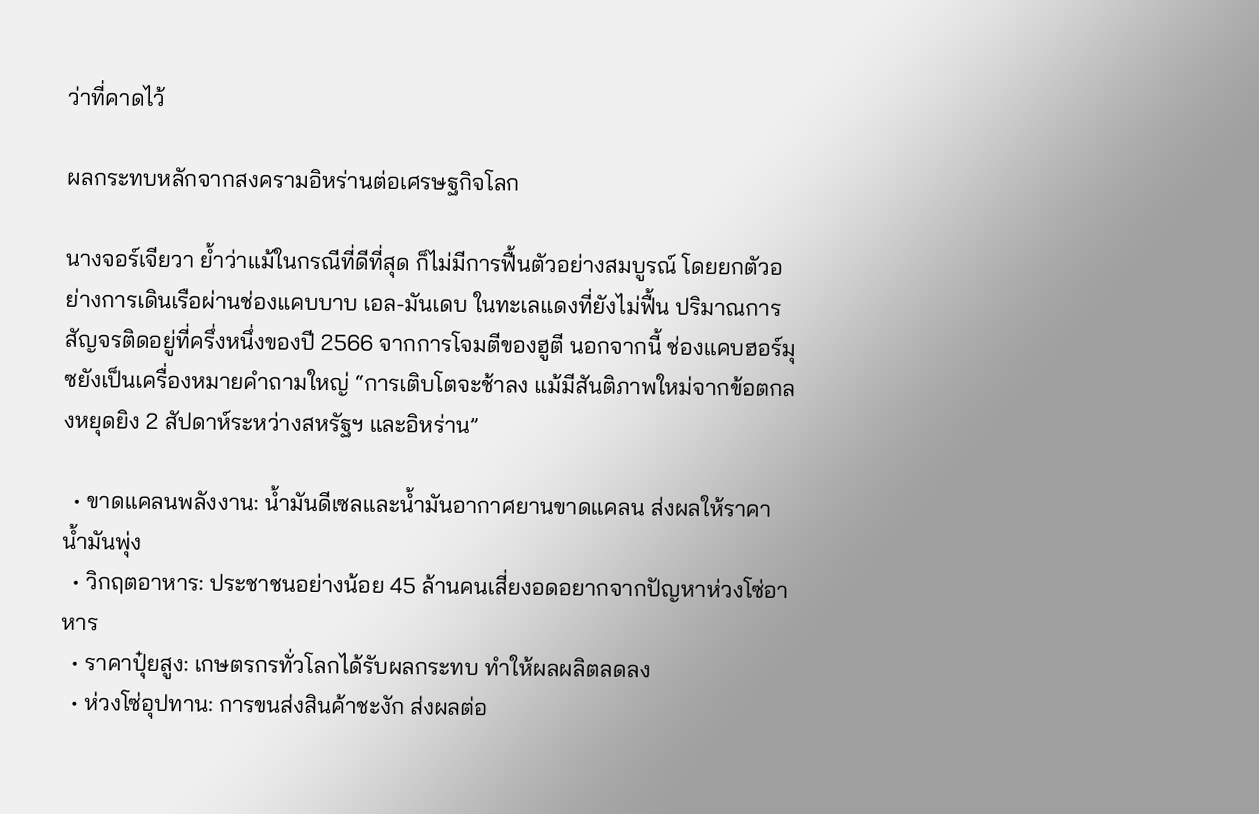ว่าที่คาดไว้

ผลกระทบหลักจากสงครามอิหร่านต่อเศรษฐกิจโลก

นางจอร์เจียวา ย้ำว่าแม้ในกรณีที่ดีที่สุด ก็ไม่มีการฟื้นตัวอย่างสมบูรณ์ โดยยกตัวอย่างการเดินเรือผ่านช่องแคบบาบ เอล-มันเดบ ในทะเลแดงที่ยังไม่ฟื้น ปริมาณการสัญจรติดอยู่ที่ครึ่งหนึ่งของปี 2566 จากการโจมตีของฮูตี นอกจากนี้ ช่องแคบฮอร์มุซยังเป็นเครื่องหมายคำถามใหญ่ “การเติบโตจะช้าลง แม้มีสันติภาพใหม่จากข้อตกลงหยุดยิง 2 สัปดาห์ระหว่างสหรัฐฯ และอิหร่าน”

  • ขาดแคลนพลังงาน: น้ำมันดีเซลและน้ำมันอากาศยานขาดแคลน ส่งผลให้ราคาน้ำมันพุ่ง
  • วิกฤตอาหาร: ประชาชนอย่างน้อย 45 ล้านคนเสี่ยงอดอยากจากปัญหาห่วงโซ่อาหาร
  • ราคาปุ๋ยสูง: เกษตรกรทั่วโลกได้รับผลกระทบ ทำให้ผลผลิตลดลง
  • ห่วงโซ่อุปทาน: การขนส่งสินค้าชะงัก ส่งผลต่อ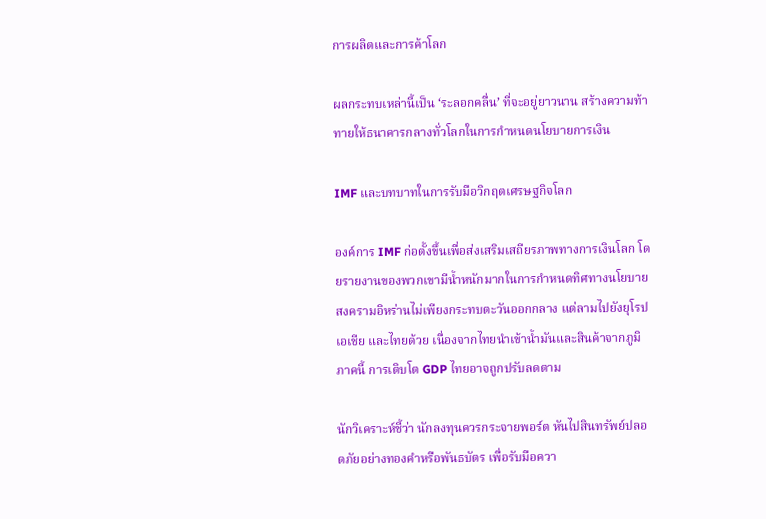การผลิตและการค้าโลก

ผลกระทบเหล่านี้เป็น ‘ระลอกคลื่น’ ที่จะอยู่ยาวนาน สร้างความท้าทายให้ธนาคารกลางทั่วโลกในการกำหนดนโยบายการเงิน

IMF และบทบาทในการรับมือวิกฤตเศรษฐกิจโลก

องค์การ IMF ก่อตั้งขึ้นเพื่อส่งเสริมเสถียรภาพทางการเงินโลก โดยรายงานของพวกเขามีน้ำหนักมากในการกำหนดทิศทางนโยบาย สงครามอิหร่านไม่เพียงกระทบตะวันออกกลาง แต่ลามไปยังยุโรป เอเชีย และไทยด้วย เนื่องจากไทยนำเข้าน้ำมันและสินค้าจากภูมิภาคนี้ การเติบโต GDP ไทยอาจถูกปรับลดตาม

นักวิเคราะห์ชี้ว่า นักลงทุนควรกระจายพอร์ต หันไปสินทรัพย์ปลอดภัยอย่างทองคำหรือพันธบัตร เพื่อรับมือควา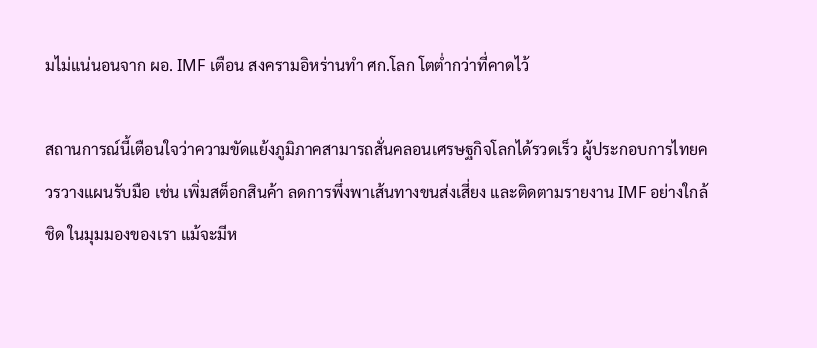มไม่แน่นอนจาก ผอ. IMF เตือน สงครามอิหร่านทำ ศก.โลก โตต่ำกว่าที่คาดไว้

สถานการณ์นี้เตือนใจว่าความขัดแย้งภูมิภาคสามารถสั่นคลอนเศรษฐกิจโลกได้รวดเร็ว ผู้ประกอบการไทยควรวางแผนรับมือ เช่น เพิ่มสต็อกสินค้า ลดการพึ่งพาเส้นทางขนส่งเสี่ยง และติดตามรายงาน IMF อย่างใกล้ชิด ในมุมมองของเรา แม้จะมีห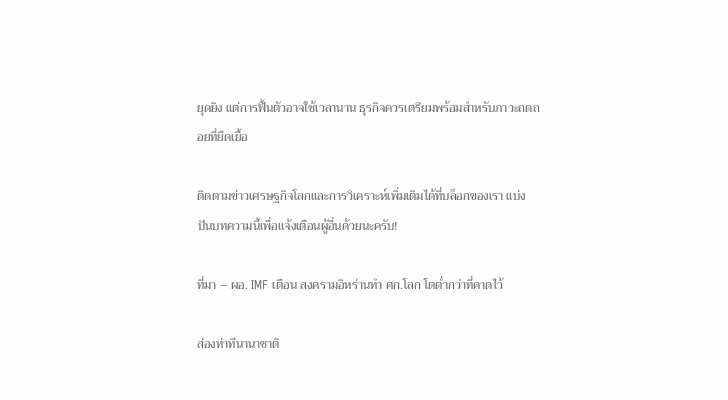ยุดยิง แต่การฟื้นตัวอาจใช้เวลานาน ธุรกิจควรเตรียมพร้อมสำหรับภาวะถดถอยที่ยืดเยื้อ

ติดตามข่าวเศรษฐกิจโลกและการวิเคราะห์เพิ่มเติมได้ที่บล็อกของเรา แบ่งปันบทความนี้เพื่อแจ้งเตือนผู้อื่นด้วยนะครับ!

ที่มา – ผอ. IMF เตือน สงครามอิหร่านทำ ศก.โลก โตต่ำกว่าที่คาดไว้

ส่องท่าทีนานาชาติ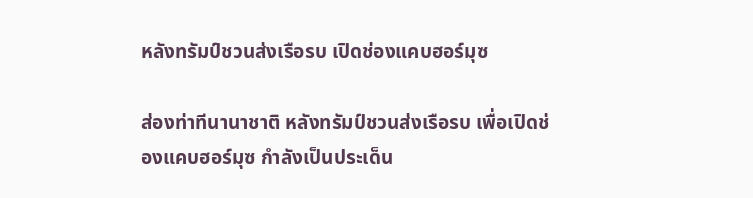หลังทรัมป์ชวนส่งเรือรบ เปิดช่องแคบฮอร์มุซ

ส่องท่าทีนานาชาติ หลังทรัมป์ชวนส่งเรือรบ เพื่อเปิดช่องแคบฮอร์มุซ กำลังเป็นประเด็น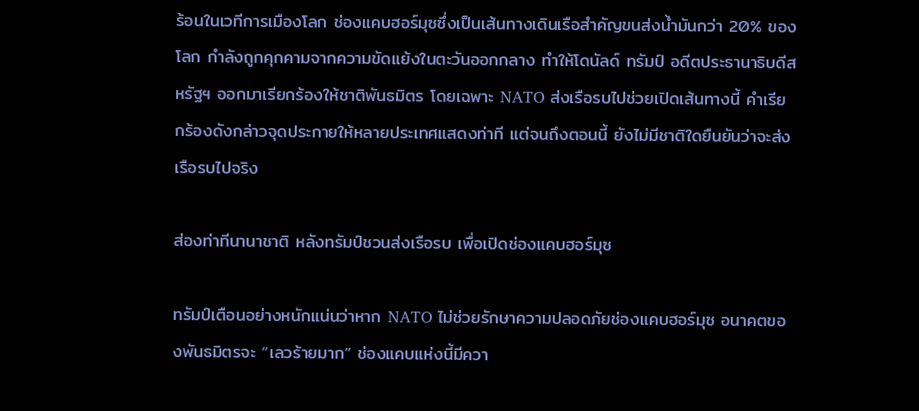ร้อนในเวทีการเมืองโลก ช่องแคบฮอร์มุซซึ่งเป็นเส้นทางเดินเรือสำคัญขนส่งน้ำมันกว่า 20% ของโลก กำลังถูกคุกคามจากความขัดแย้งในตะวันออกกลาง ทำให้โดนัลด์ ทรัมป์ อดีตประธานาธิบดีสหรัฐฯ ออกมาเรียกร้องให้ชาติพันธมิตร โดยเฉพาะ NATO ส่งเรือรบไปช่วยเปิดเส้นทางนี้ คำเรียกร้องดังกล่าวจุดประกายให้หลายประเทศแสดงท่าที แต่จนถึงตอนนี้ ยังไม่มีชาติใดยืนยันว่าจะส่งเรือรบไปจริง

ส่องท่าทีนานาชาติ หลังทรัมป์ชวนส่งเรือรบ เพื่อเปิดช่องแคบฮอร์มุซ

ทรัมป์เตือนอย่างหนักแน่นว่าหาก NATO ไม่ช่วยรักษาความปลอดภัยช่องแคบฮอร์มุซ อนาคตของพันธมิตรจะ “เลวร้ายมาก” ช่องแคบแห่งนี้มีควา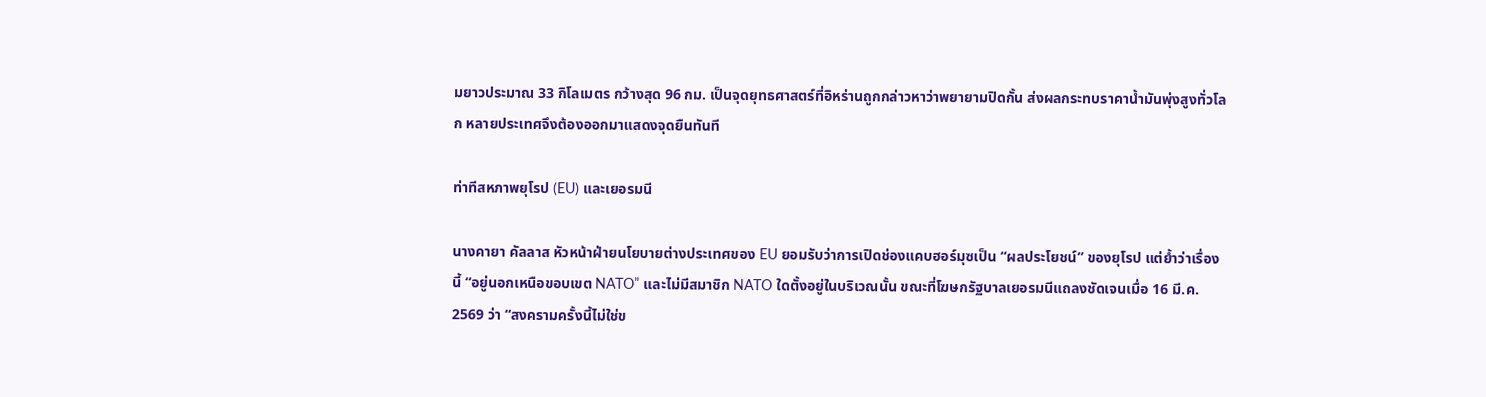มยาวประมาณ 33 กิโลเมตร กว้างสุด 96 กม. เป็นจุดยุทธศาสตร์ที่อิหร่านถูกกล่าวหาว่าพยายามปิดกั้น ส่งผลกระทบราคาน้ำมันพุ่งสูงทั่วโลก หลายประเทศจึงต้องออกมาแสดงจุดยืนทันที

ท่าทีสหภาพยุโรป (EU) และเยอรมนี

นางคายา คัลลาส หัวหน้าฝ่ายนโยบายต่างประเทศของ EU ยอมรับว่าการเปิดช่องแคบฮอร์มุซเป็น “ผลประโยชน์” ของยุโรป แต่ย้ำว่าเรื่องนี้ “อยู่นอกเหนือขอบเขต NATO” และไม่มีสมาชิก NATO ใดตั้งอยู่ในบริเวณนั้น ขณะที่โฆษกรัฐบาลเยอรมนีแถลงชัดเจนเมื่อ 16 มี.ค. 2569 ว่า “สงครามครั้งนี้ไม่ใช่ข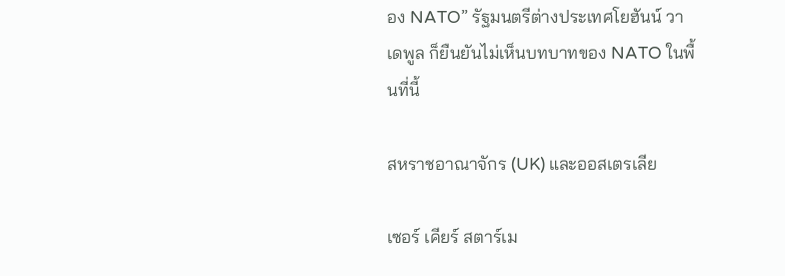อง NATO” รัฐมนตรีต่างประเทศโยฮันน์ วาเดพูล ก็ยืนยันไม่เห็นบทบาทของ NATO ในพื้นที่นี้

สหราชอาณาจักร (UK) และออสเตรเลีย

เซอร์ เคียร์ สตาร์เม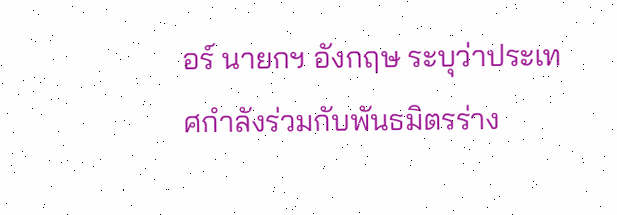อร์ นายกฯ อังกฤษ ระบุว่าประเทศกำลังร่วมกับพันธมิตรร่าง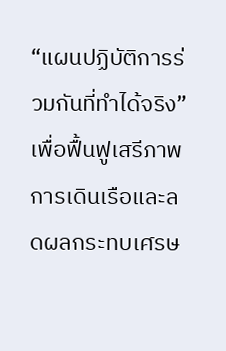“แผนปฏิบัติการร่วมกันที่ทำได้จริง” เพื่อฟื้นฟูเสรีภาพการเดินเรือและลดผลกระทบเศรษ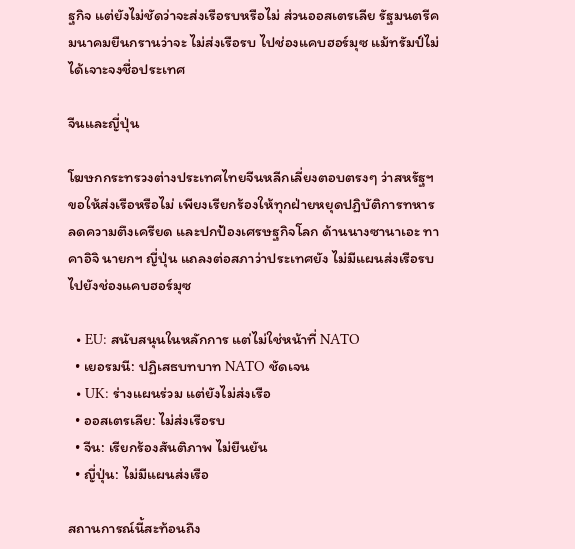ฐกิจ แต่ยังไม่ชัดว่าจะส่งเรือรบหรือไม่ ส่วนออสเตรเลีย รัฐมนตรีคมนาคมยืนกรานว่าจะ ไม่ส่งเรือรบ ไปช่องแคบฮอร์มุซ แม้ทรัมป์ไม่ได้เจาะจงชื่อประเทศ

จีนและญี่ปุ่น

โฆษกกระทรวงต่างประเทศไทยจีนหลีกเลี่ยงตอบตรงๆ ว่าสหรัฐฯ ขอให้ส่งเรือหรือไม่ เพียงเรียกร้องให้ทุกฝ่ายหยุดปฏิบัติการทหาร ลดความตึงเครียด และปกป้องเศรษฐกิจโลก ด้านนางซานาเอะ ทาคาอิจิ นายกฯ ญี่ปุ่น แถลงต่อสภาว่าประเทศยัง ไม่มีแผนส่งเรือรบ ไปยังช่องแคบฮอร์มุซ

  • EU: สนับสนุนในหลักการ แต่ไม่ใช่หน้าที่ NATO
  • เยอรมนี: ปฏิเสธบทบาท NATO ชัดเจน
  • UK: ร่างแผนร่วม แต่ยังไม่ส่งเรือ
  • ออสเตรเลีย: ไม่ส่งเรือรบ
  • จีน: เรียกร้องสันติภาพ ไม่ยืนยัน
  • ญี่ปุ่น: ไม่มีแผนส่งเรือ

สถานการณ์นี้สะท้อนถึง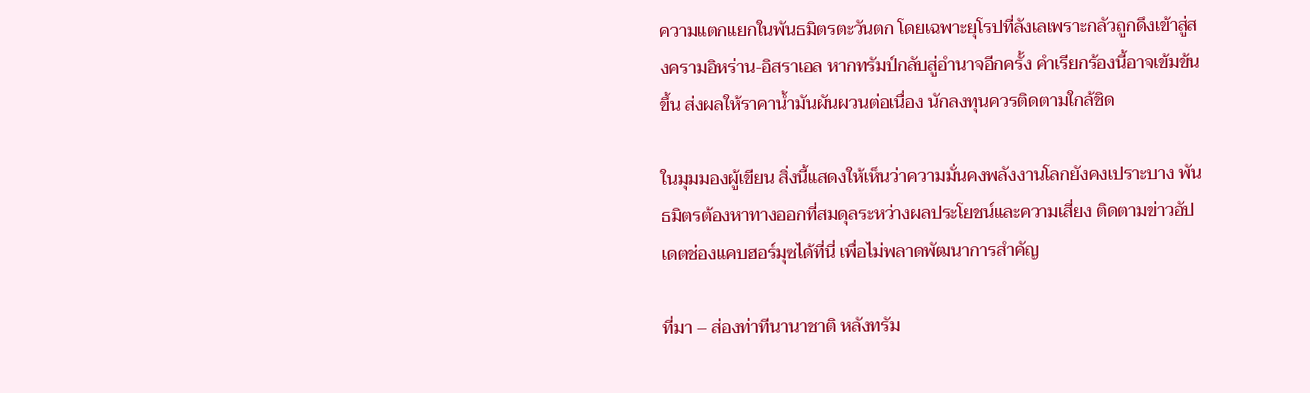ความแตกแยกในพันธมิตรตะวันตก โดยเฉพาะยุโรปที่ลังเลเพราะกลัวถูกดึงเข้าสู่สงครามอิหร่าน-อิสราเอล หากทรัมป์กลับสู่อำนาจอีกครั้ง คำเรียกร้องนี้อาจเข้มข้นขึ้น ส่งผลให้ราคาน้ำมันผันผวนต่อเนื่อง นักลงทุนควรติดตามใกล้ชิด

ในมุมมองผู้เขียน สิ่งนี้แสดงให้เห็นว่าความมั่นคงพลังงานโลกยังคงเปราะบาง พันธมิตรต้องหาทางออกที่สมดุลระหว่างผลประโยชน์และความเสี่ยง ติดตามข่าวอัปเดตช่องแคบฮอร์มุซได้ที่นี่ เพื่อไม่พลาดพัฒนาการสำคัญ

ที่มา – ส่องท่าทีนานาชาติ หลังทรัม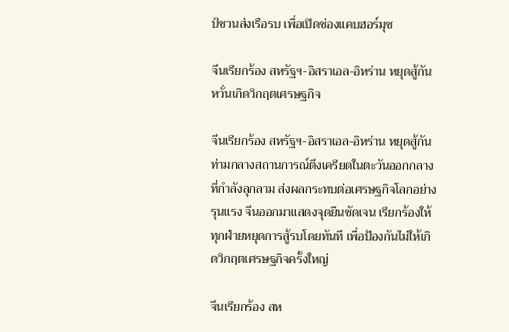ป์ชวนส่งเรือรบ เพื่อเปิดช่องแคบฮอร์มุซ

จีนเรียกร้อง สหรัฐฯ-อิสราเอล-อิหร่าน หยุดสู้กัน หวั่นเกิดวิกฤตเศรษฐกิจ

จีนเรียกร้อง สหรัฐฯ-อิสราเอล-อิหร่าน หยุดสู้กัน ท่ามกลางสถานการณ์ตึงเครียดในตะวันออกกลางที่กำลังลุกลาม ส่งผลกระทบต่อเศรษฐกิจโลกอย่างรุนแรง จีนออกมาแสดงจุดยืนชัดเจน เรียกร้องให้ทุกฝ่ายหยุดการสู้รบโดยทันที เพื่อป้องกันไม่ให้เกิดวิกฤตเศรษฐกิจครั้งใหญ่

จีนเรียกร้อง สห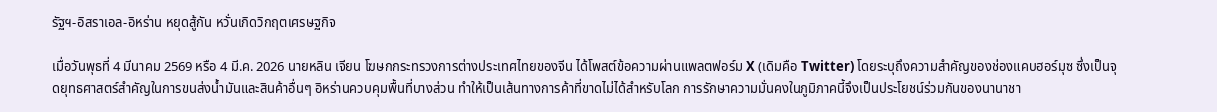รัฐฯ-อิสราเอล-อิหร่าน หยุดสู้กัน หวั่นเกิดวิกฤตเศรษฐกิจ

เมื่อวันพุธที่ 4 มีนาคม 2569 หรือ 4 มี.ค. 2026 นายหลิน เจียน โฆษกกระทรวงการต่างประเทศไทยของจีน ได้โพสต์ข้อความผ่านแพลตฟอร์ม X (เดิมคือ Twitter) โดยระบุถึงความสำคัญของช่องแคบฮอร์มุซ ซึ่งเป็นจุดยุทธศาสตร์สำคัญในการขนส่งน้ำมันและสินค้าอื่นๆ อิหร่านควบคุมพื้นที่บางส่วน ทำให้เป็นเส้นทางการค้าที่ขาดไม่ได้สำหรับโลก การรักษาความมั่นคงในภูมิภาคนี้จึงเป็นประโยชน์ร่วมกันของนานาชา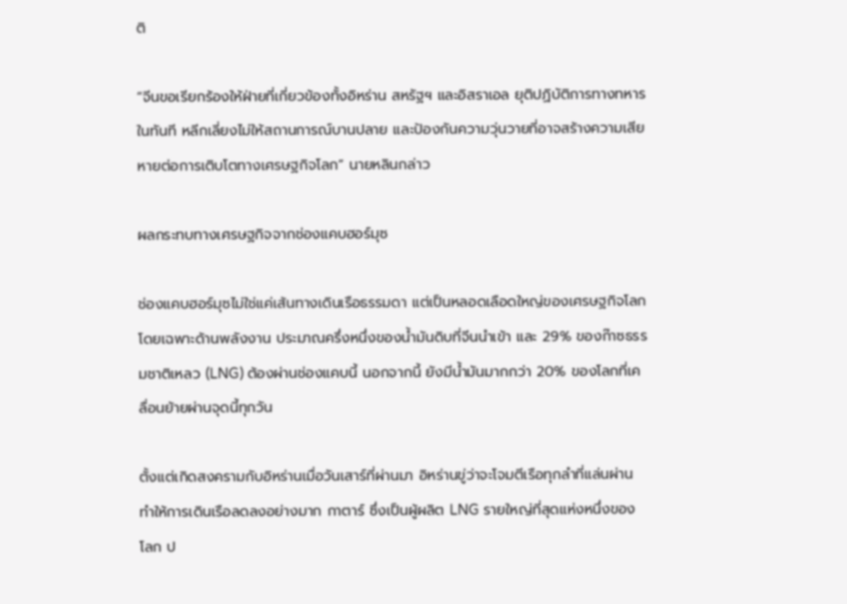ติ

“จีนขอเรียกร้องให้ฝ่ายที่เกี่ยวข้องทั้งอิหร่าน สหรัฐฯ และอิสราเอล ยุติปฏิบัติการทางทหารในทันที หลีกเลี่ยงไม่ให้สถานการณ์บานปลาย และป้องกันความวุ่นวายที่อาจสร้างความเสียหายต่อการเติบโตทางเศรษฐกิจโลก” นายหลินกล่าว

ผลกระทบทางเศรษฐกิจจากช่องแคบฮอร์มุซ

ช่องแคบฮอร์มุซไม่ใช่แค่เส้นทางเดินเรือธรรมดา แต่เป็นหลอดเลือดใหญ่ของเศรษฐกิจโลก โดยเฉพาะด้านพลังงาน ประมาณครึ่งหนึ่งของน้ำมันดิบที่จีนนำเข้า และ 29% ของก๊าซธรรมชาติเหลว (LNG) ต้องผ่านช่องแคบนี้ นอกจากนี้ ยังมีน้ำมันมากกว่า 20% ของโลกที่เคลื่อนย้ายผ่านจุดนี้ทุกวัน

ตั้งแต่เกิดสงครามกับอิหร่านเมื่อวันเสาร์ที่ผ่านมา อิหร่านขู่ว่าจะโจมตีเรือทุกลำที่แล่นผ่าน ทำให้การเดินเรือลดลงอย่างมาก กาตาร์ ซึ่งเป็นผู้ผลิต LNG รายใหญ่ที่สุดแห่งหนึ่งของโลก ป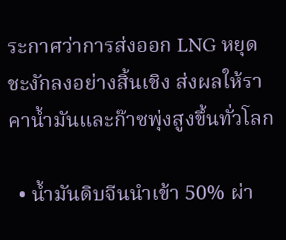ระกาศว่าการส่งออก LNG หยุดชะงักลงอย่างสิ้นเชิง ส่งผลให้ราคาน้ำมันและก๊าซพุ่งสูงขึ้นทั่วโลก

  • น้ำมันดิบจีนนำเข้า 50% ผ่า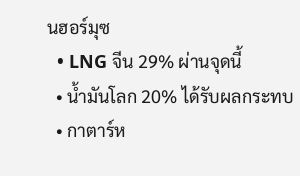นฮอร์มุซ
  • LNG จีน 29% ผ่านจุดนี้
  • น้ำมันโลก 20% ได้รับผลกระทบ
  • กาตาร์ห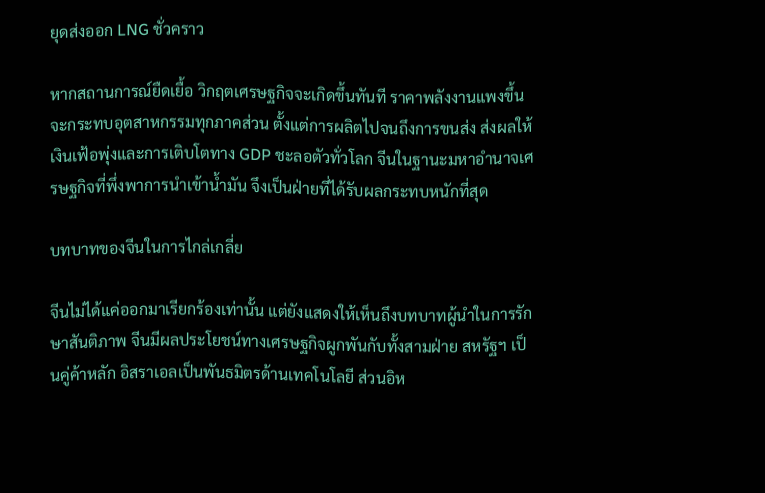ยุดส่งออก LNG ชั่วคราว

หากสถานการณ์ยืดเยื้อ วิกฤตเศรษฐกิจจะเกิดขึ้นทันที ราคาพลังงานแพงขึ้นจะกระทบอุตสาหกรรมทุกภาคส่วน ตั้งแต่การผลิตไปจนถึงการขนส่ง ส่งผลให้เงินเฟ้อพุ่งและการเติบโตทาง GDP ชะลอตัวทั่วโลก จีนในฐานะมหาอำนาจเศรษฐกิจที่พึ่งพาการนำเข้าน้ำมัน จึงเป็นฝ่ายที่ได้รับผลกระทบหนักที่สุด

บทบาทของจีนในการไกล่เกลี่ย

จีนไม่ได้แค่ออกมาเรียกร้องเท่านั้น แต่ยังแสดงให้เห็นถึงบทบาทผู้นำในการรักษาสันติภาพ จีนมีผลประโยชน์ทางเศรษฐกิจผูกพันกับทั้งสามฝ่าย สหรัฐฯ เป็นคู่ค้าหลัก อิสราเอลเป็นพันธมิตรด้านเทคโนโลยี ส่วนอิห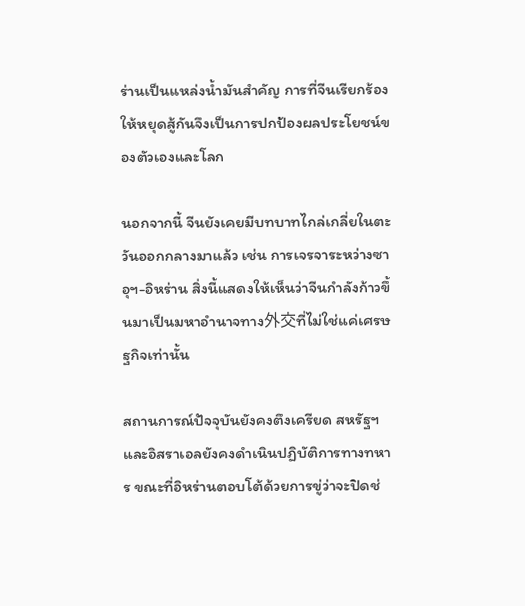ร่านเป็นแหล่งน้ำมันสำคัญ การที่จีนเรียกร้องให้หยุดสู้กันจึงเป็นการปกป้องผลประโยชน์ของตัวเองและโลก

นอกจากนี้ จีนยังเคยมีบทบาทไกล่เกลี่ยในตะวันออกกลางมาแล้ว เช่น การเจรจาระหว่างซาอุฯ-อิหร่าน สิ่งนี้แสดงให้เห็นว่าจีนกำลังก้าวขึ้นมาเป็นมหาอำนาจทาง外交ที่ไม่ใช่แค่เศรษฐกิจเท่านั้น

สถานการณ์ปัจจุบันยังคงตึงเครียด สหรัฐฯ และอิสราเอลยังคงดำเนินปฏิบัติการทางทหาร ขณะที่อิหร่านตอบโต้ด้วยการขู่ว่าจะปิดช่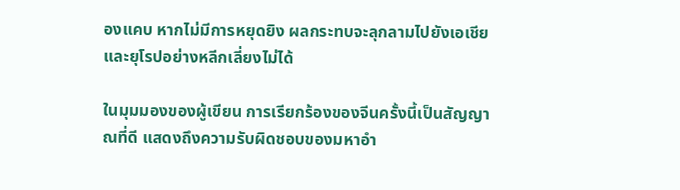องแคบ หากไม่มีการหยุดยิง ผลกระทบจะลุกลามไปยังเอเชียและยุโรปอย่างหลีกเลี่ยงไม่ได้

ในมุมมองของผู้เขียน การเรียกร้องของจีนครั้งนี้เป็นสัญญาณที่ดี แสดงถึงความรับผิดชอบของมหาอำ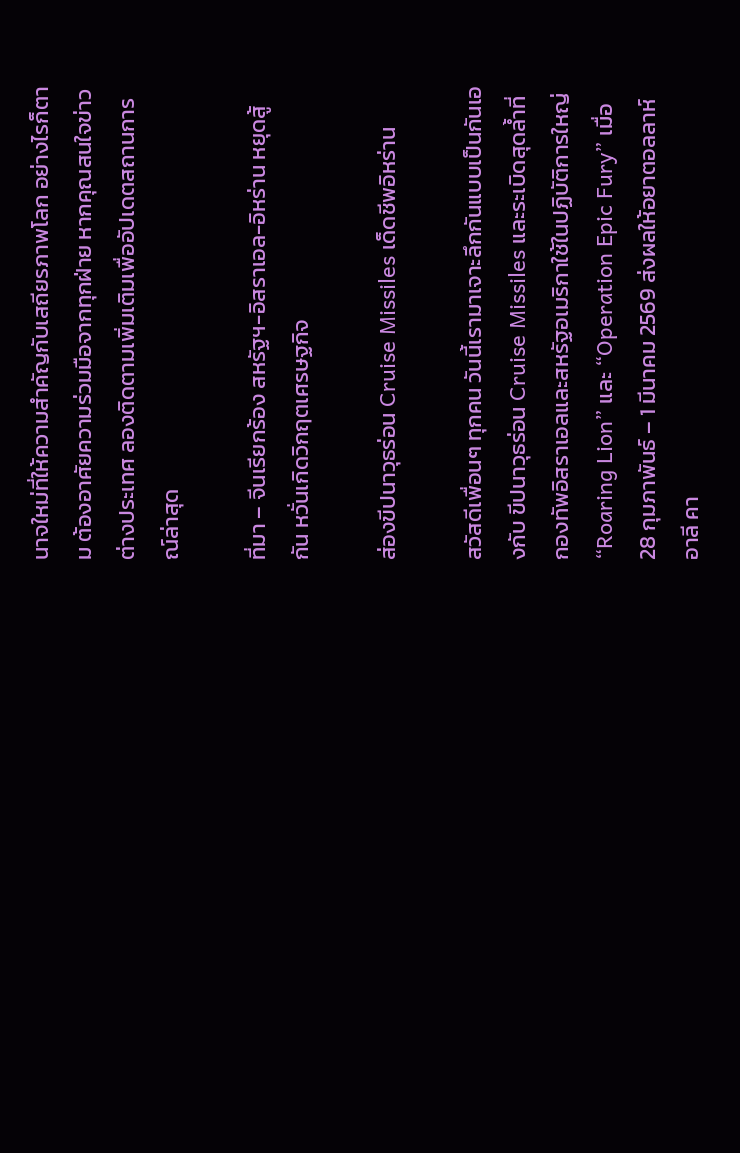นาจใหม่ที่ให้ความสำคัญกับเสถียรภาพโลก อย่างไรก็ตาม ต้องอาศัยความร่วมมือจากทุกฝ่าย หากคุณสนใจข่าวต่างประเทศ ลองติดตามเพิ่มเติมเพื่ออัปเดตสถานการณ์ล่าสุด

ที่มา – จีนเรียกร้อง สหรัฐฯ-อิสราเอล-อิหร่าน หยุดสู้กัน หวั่นเกิดวิกฤตเศรษฐกิจ

ส่องขีปนาวุธร่อน Cruise Missiles เด็ดชีพอิหร่าน

สวัสดีเพื่อนๆ ทุกคน วันนี้เรามาเจาะลึกกันแบบเป็นกันเองกับ ขีปนาวุธร่อน Cruise Missiles และระเบิดสุดล้ำที่กองทัพอิสราเอลและสหรัฐอเมริกาใช้ในปฏิบัติการใหญ่ “Roaring Lion” และ “Operation Epic Fury” เมื่อ 28 กุมภาพันธ์ – 1 มีนาคม 2569 ส่งผลให้อยาตอลลาห์ อาลี คา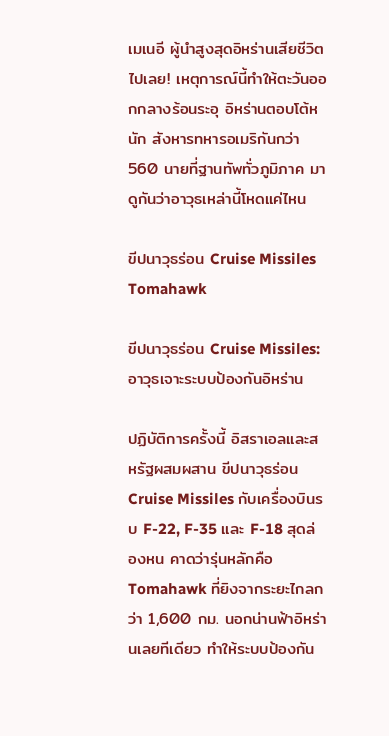เมเนอี ผู้นำสูงสุดอิหร่านเสียชีวิตไปเลย! เหตุการณ์นี้ทำให้ตะวันออกกลางร้อนระอุ อิหร่านตอบโต้หนัก สังหารทหารอเมริกันกว่า 560 นายที่ฐานทัพทั่วภูมิภาค มาดูกันว่าอาวุธเหล่านี้โหดแค่ไหน

ขีปนาวุธร่อน Cruise Missiles Tomahawk

ขีปนาวุธร่อน Cruise Missiles: อาวุธเจาะระบบป้องกันอิหร่าน

ปฏิบัติการครั้งนี้ อิสราเอลและสหรัฐผสมผสาน ขีปนาวุธร่อน Cruise Missiles กับเครื่องบินรบ F-22, F-35 และ F-18 สุดล่องหน คาดว่ารุ่นหลักคือ Tomahawk ที่ยิงจากระยะไกลกว่า 1,600 กม. นอกน่านฟ้าอิหร่านเลยทีเดียว ทำให้ระบบป้องกัน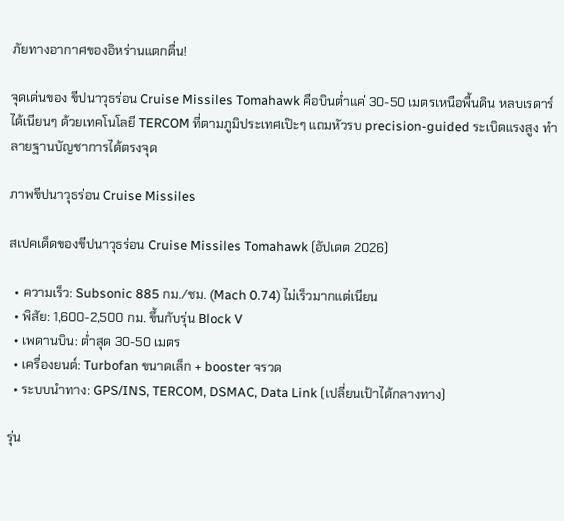ภัยทางอากาศของอิหร่านแตกตื่น!

จุดเด่นของ ขีปนาวุธร่อน Cruise Missiles Tomahawk คือบินต่ำแค่ 30-50 เมตรเหนือพื้นดิน หลบเรดาร์ได้เนียนๆ ด้วยเทคโนโลยี TERCOM ที่ตามภูมิประเทศเป๊ะๆ แถมหัวรบ precision-guided ระเบิดแรงสูง ทำลายฐานบัญชาการได้ตรงจุด

ภาพขีปนาวุธร่อน Cruise Missiles

สเปคเด็ดของขีปนาวุธร่อน Cruise Missiles Tomahawk (อัปเดต 2026)

  • ความเร็ว: Subsonic 885 กม./ชม. (Mach 0.74) ไม่เร็วมากแต่เนียน
  • พิสัย: 1,600-2,500 กม. ขึ้นกับรุ่น Block V
  • เพดานบิน: ต่ำสุด 30-50 เมตร
  • เครื่องยนต์: Turbofan ขนาดเล็ก + booster จรวด
  • ระบบนำทาง: GPS/INS, TERCOM, DSMAC, Data Link (เปลี่ยนเป้าได้กลางทาง)

รุ่น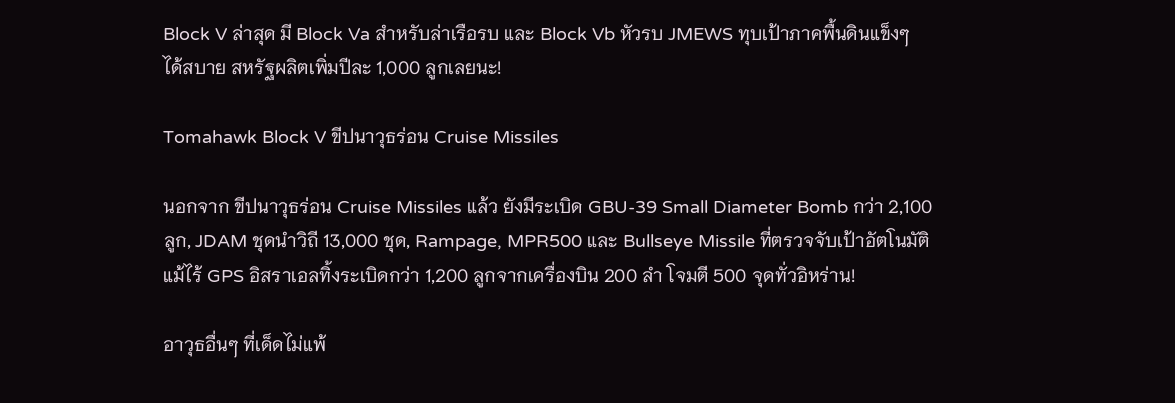Block V ล่าสุด มี Block Va สำหรับล่าเรือรบ และ Block Vb หัวรบ JMEWS ทุบเป้าภาคพื้นดินแข็งๆ ได้สบาย สหรัฐผลิตเพิ่มปีละ 1,000 ลูกเลยนะ!

Tomahawk Block V ขีปนาวุธร่อน Cruise Missiles

นอกจาก ขีปนาวุธร่อน Cruise Missiles แล้ว ยังมีระเบิด GBU-39 Small Diameter Bomb กว่า 2,100 ลูก, JDAM ชุดนำวิถี 13,000 ชุด, Rampage, MPR500 และ Bullseye Missile ที่ตรวจจับเป้าอัตโนมัติแม้ไร้ GPS อิสราเอลทิ้งระเบิดกว่า 1,200 ลูกจากเครื่องบิน 200 ลำ โจมตี 500 จุดทั่วอิหร่าน!

อาวุธอื่นๆ ที่เด็ดไม่แพ้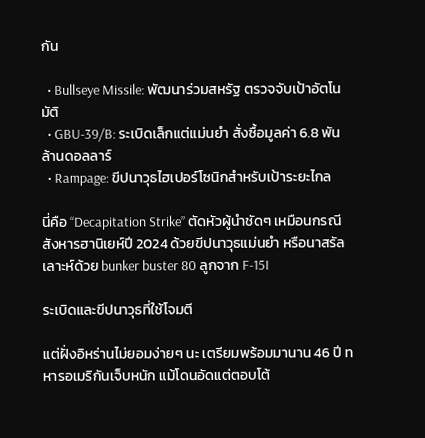กัน

  • Bullseye Missile: พัฒนาร่วมสหรัฐ ตรวจจับเป้าอัตโนมัติ
  • GBU-39/B: ระเบิดเล็กแต่แม่นยำ สั่งซื้อมูลค่า 6.8 พันล้านดอลลาร์
  • Rampage: ขีปนาวุธไฮเปอร์โซนิกสำหรับเป้าระยะไกล

นี่คือ “Decapitation Strike” ตัดหัวผู้นำชัดๆ เหมือนกรณีสังหารฮานิเยห์ปี 2024 ด้วยขีปนาวุธแม่นยำ หรือนาสรัลเลาะห์ด้วย bunker buster 80 ลูกจาก F-15I

ระเบิดและขีปนาวุธที่ใช้โจมตี

แต่ฝั่งอิหร่านไม่ยอมง่ายๆ นะ เตรียมพร้อมมานาน 46 ปี ทหารอเมริกันเจ็บหนัก แม้โดนอัดแต่ตอบโต้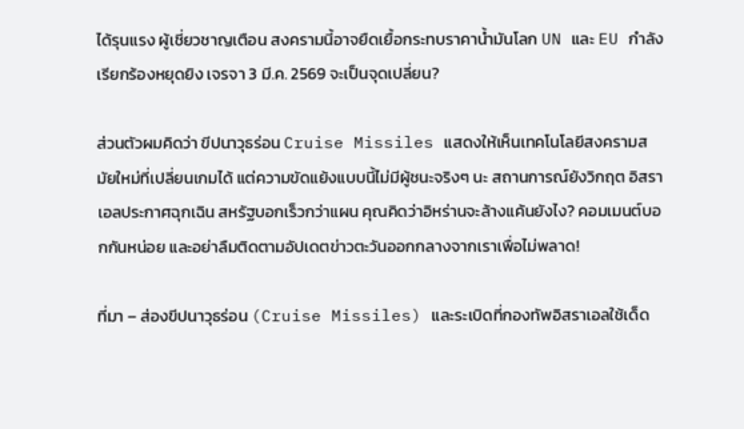ได้รุนแรง ผู้เชี่ยวชาญเตือน สงครามนี้อาจยืดเยื้อกระทบราคาน้ำมันโลก UN และ EU กำลังเรียกร้องหยุดยิง เจรจา 3 มี.ค. 2569 จะเป็นจุดเปลี่ยน?

ส่วนตัวผมคิดว่า ขีปนาวุธร่อน Cruise Missiles แสดงให้เห็นเทคโนโลยีสงครามสมัยใหม่ที่เปลี่ยนเกมได้ แต่ความขัดแย้งแบบนี้ไม่มีผู้ชนะจริงๆ นะ สถานการณ์ยังวิกฤต อิสราเอลประกาศฉุกเฉิน สหรัฐบอกเร็วกว่าแผน คุณคิดว่าอิหร่านจะล้างแค้นยังไง? คอมเมนต์บอกกันหน่อย และอย่าลืมติดตามอัปเดตข่าวตะวันออกกลางจากเราเพื่อไม่พลาด!

ที่มา – ส่องขีปนาวุธร่อน (Cruise Missiles) และระเบิดที่กองทัพอิสราเอลใช้เด็ด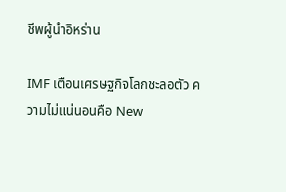ชีพผู้นำอิหร่าน

IMF เตือนเศรษฐกิจโลกชะลอตัว ความไม่แน่นอนคือ New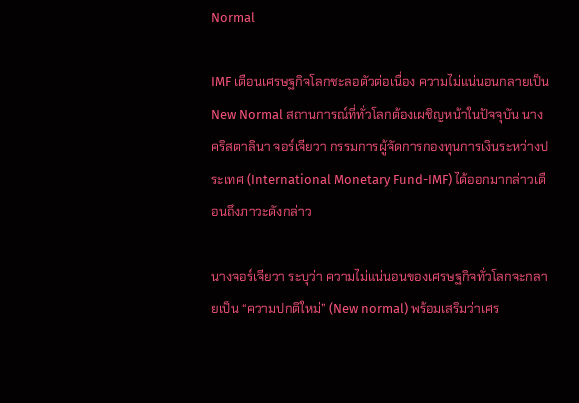Normal

IMF เตือนเศรษฐกิจโลกชะลอตัวต่อเนื่อง ความไม่แน่นอนกลายเป็น New Normal สถานการณ์ที่ทั่วโลกต้องเผชิญหน้าในปัจจุบัน นางคริสตาลินา จอร์เจียวา กรรมการผู้จัดการกองทุนการเงินระหว่างประเทศ (International Monetary Fund-IMF) ได้ออกมากล่าวเตือนถึงภาวะดังกล่าว

นางจอร์เจียวา ระบุว่า ความไม่แน่นอนของเศรษฐกิจทั่วโลกจะกลายเป็น “ความปกติใหม่” (New normal) พร้อมเสริมว่าเศร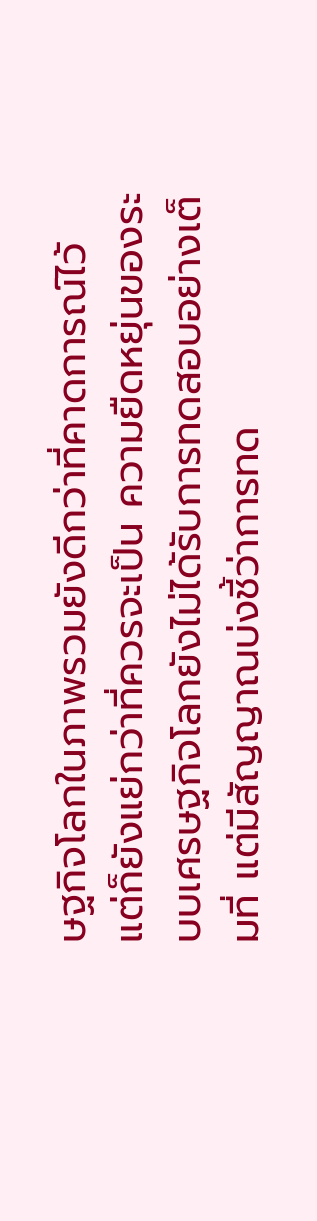ษฐกิจโลกในภาพรวมยังดีกว่าที่คาดการณ์ไว้ แต่ก็ยังแย่กว่าที่ควรจะเป็น ความยืดหยุ่นของระบบเศรษฐกิจโลกยังไม่ได้รับการทดสอบอย่างเต็มที่ แต่มีสัญญาณบ่งชี้ว่าการทด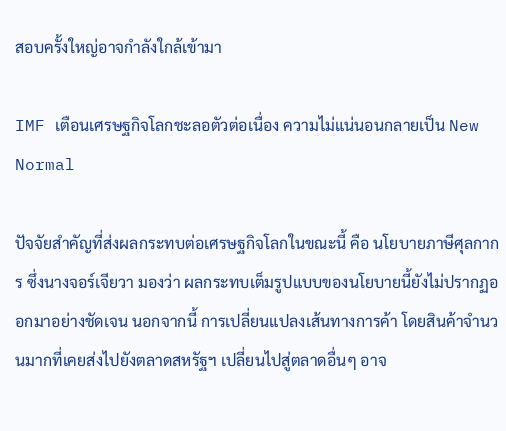สอบครั้งใหญ่อาจกำลังใกล้เข้ามา

IMF เตือนเศรษฐกิจโลกชะลอตัวต่อเนื่อง ความไม่แน่นอนกลายเป็น New Normal

ปัจจัยสำคัญที่ส่งผลกระทบต่อเศรษฐกิจโลกในขณะนี้ คือ นโยบายภาษีศุลกากร ซึ่งนางจอร์เจียวา มองว่า ผลกระทบเต็มรูปแบบของนโยบายนี้ยังไม่ปรากฏออกมาอย่างชัดเจน นอกจากนี้ การเปลี่ยนแปลงเส้นทางการค้า โดยสินค้าจำนวนมากที่เคยส่งไปยังตลาดสหรัฐฯ เปลี่ยนไปสู่ตลาดอื่นๆ อาจ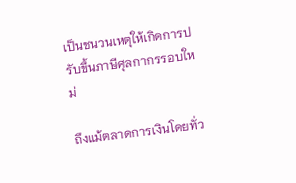เป็นชนวนเหตุให้เกิดการปรับขึ้นภาษีศุลกากรรอบใหม่

ถึงแม้ตลาดการเงินโดยทั่ว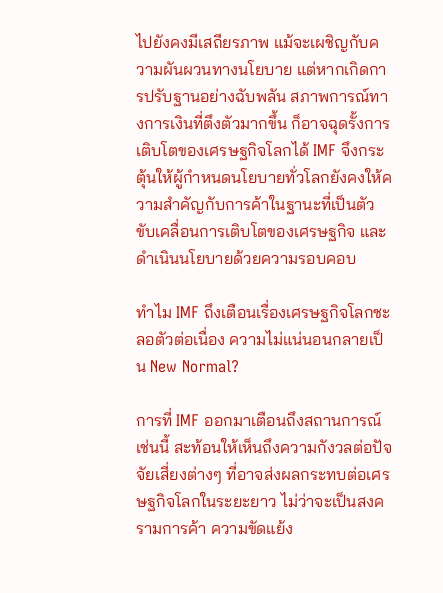ไปยังคงมีเสถียรภาพ แม้จะเผชิญกับความผันผวนทางนโยบาย แต่หากเกิดการปรับฐานอย่างฉับพลัน สภาพการณ์ทางการเงินที่ตึงตัวมากขึ้น ก็อาจฉุดรั้งการเติบโตของเศรษฐกิจโลกได้ IMF จึงกระตุ้นให้ผู้กำหนดนโยบายทั่วโลกยังคงให้ความสำคัญกับการค้าในฐานะที่เป็นตัวขับเคลื่อนการเติบโตของเศรษฐกิจ และดำเนินนโยบายด้วยความรอบคอบ

ทำไม IMF ถึงเตือนเรื่องเศรษฐกิจโลกชะลอตัวต่อเนื่อง ความไม่แน่นอนกลายเป็น New Normal?

การที่ IMF ออกมาเตือนถึงสถานการณ์เช่นนี้ สะท้อนให้เห็นถึงความกังวลต่อปัจจัยเสี่ยงต่างๆ ที่อาจส่งผลกระทบต่อเศรษฐกิจโลกในระยะยาว ไม่ว่าจะเป็นสงครามการค้า ความขัดแย้ง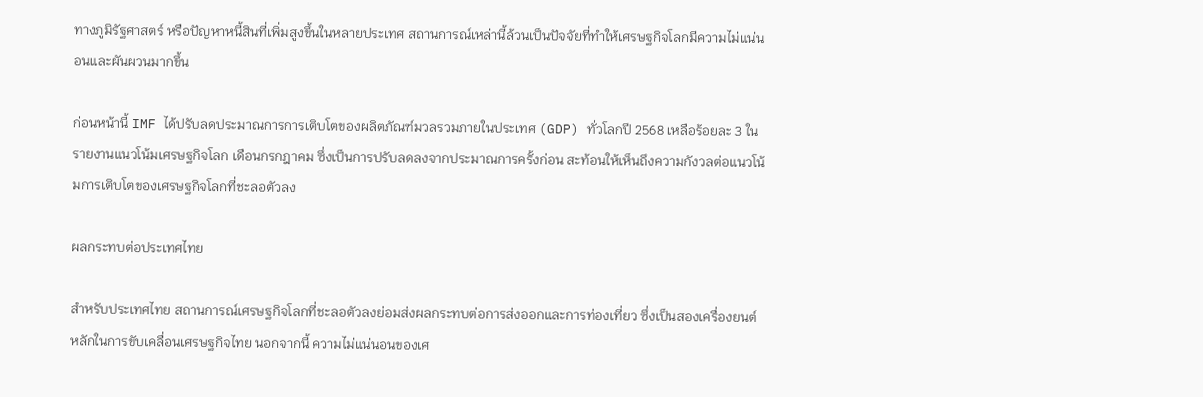ทางภูมิรัฐศาสตร์ หรือปัญหาหนี้สินที่เพิ่มสูงขึ้นในหลายประเทศ สถานการณ์เหล่านี้ล้วนเป็นปัจจัยที่ทำให้เศรษฐกิจโลกมีความไม่แน่นอนและผันผวนมากขึ้น

ก่อนหน้านี้ IMF ได้ปรับลดประมาณการการเติบโตของผลิตภัณฑ์มวลรวมภายในประเทศ (GDP) ทั่วโลกปี 2568 เหลือร้อยละ 3 ในรายงานแนวโน้มเศรษฐกิจโลก เดือนกรกฎาคม ซึ่งเป็นการปรับลดลงจากประมาณการครั้งก่อน สะท้อนให้เห็นถึงความกังวลต่อแนวโน้มการเติบโตของเศรษฐกิจโลกที่ชะลอตัวลง

ผลกระทบต่อประเทศไทย

สำหรับประเทศไทย สถานการณ์เศรษฐกิจโลกที่ชะลอตัวลงย่อมส่งผลกระทบต่อการส่งออกและการท่องเที่ยว ซึ่งเป็นสองเครื่องยนต์หลักในการขับเคลื่อนเศรษฐกิจไทย นอกจากนี้ ความไม่แน่นอนของเศ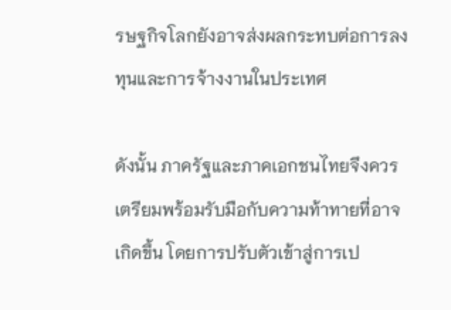รษฐกิจโลกยังอาจส่งผลกระทบต่อการลงทุนและการจ้างงานในประเทศ

ดังนั้น ภาครัฐและภาคเอกชนไทยจึงควรเตรียมพร้อมรับมือกับความท้าทายที่อาจเกิดขึ้น โดยการปรับตัวเข้าสู่การเป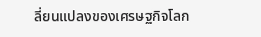ลี่ยนแปลงของเศรษฐกิจโลก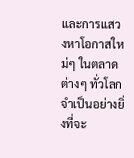และการแสวงหาโอกาสใหม่ๆ ในตลาดต่างๆ ทั่วโลก จำเป็นอย่างยิ่งที่จะ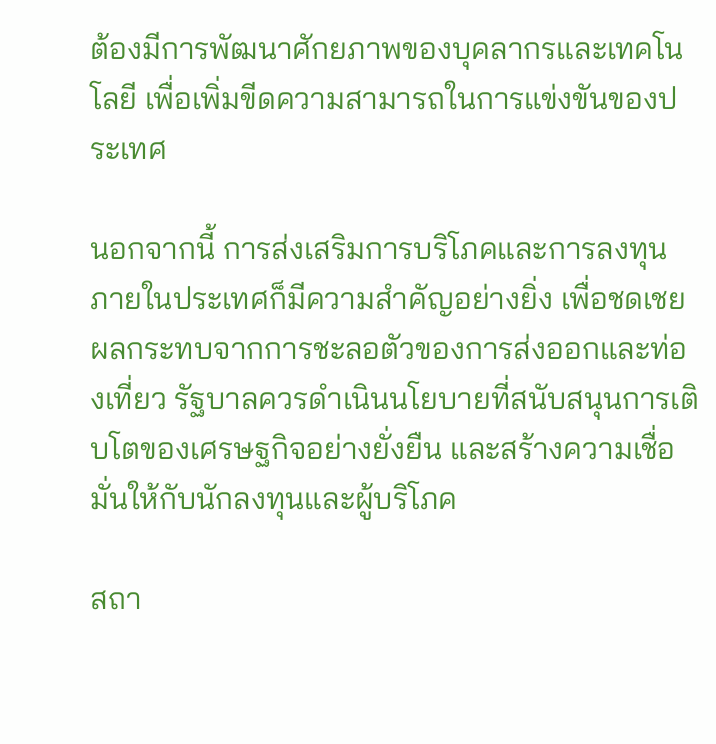ต้องมีการพัฒนาศักยภาพของบุคลากรและเทคโนโลยี เพื่อเพิ่มขีดความสามารถในการแข่งขันของประเทศ

นอกจากนี้ การส่งเสริมการบริโภคและการลงทุนภายในประเทศก็มีความสำคัญอย่างยิ่ง เพื่อชดเชยผลกระทบจากการชะลอตัวของการส่งออกและท่องเที่ยว รัฐบาลควรดำเนินนโยบายที่สนับสนุนการเติบโตของเศรษฐกิจอย่างยั่งยืน และสร้างความเชื่อมั่นให้กับนักลงทุนและผู้บริโภค

สถา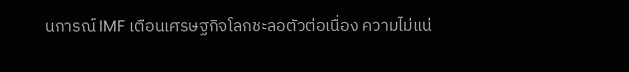นการณ์ IMF เตือนเศรษฐกิจโลกชะลอตัวต่อเนื่อง ความไม่แน่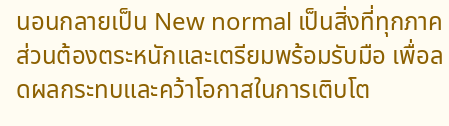นอนกลายเป็น New normal เป็นสิ่งที่ทุกภาคส่วนต้องตระหนักและเตรียมพร้อมรับมือ เพื่อลดผลกระทบและคว้าโอกาสในการเติบโต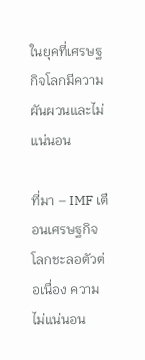ในยุคที่เศรษฐกิจโลกมีความผันผวนและไม่แน่นอน

ที่มา – IMF เตือนเศรษฐกิจโลกชะลอตัวต่อเนื่อง ความไม่แน่นอน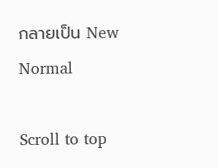กลายเป็น New Normal

Scroll to top